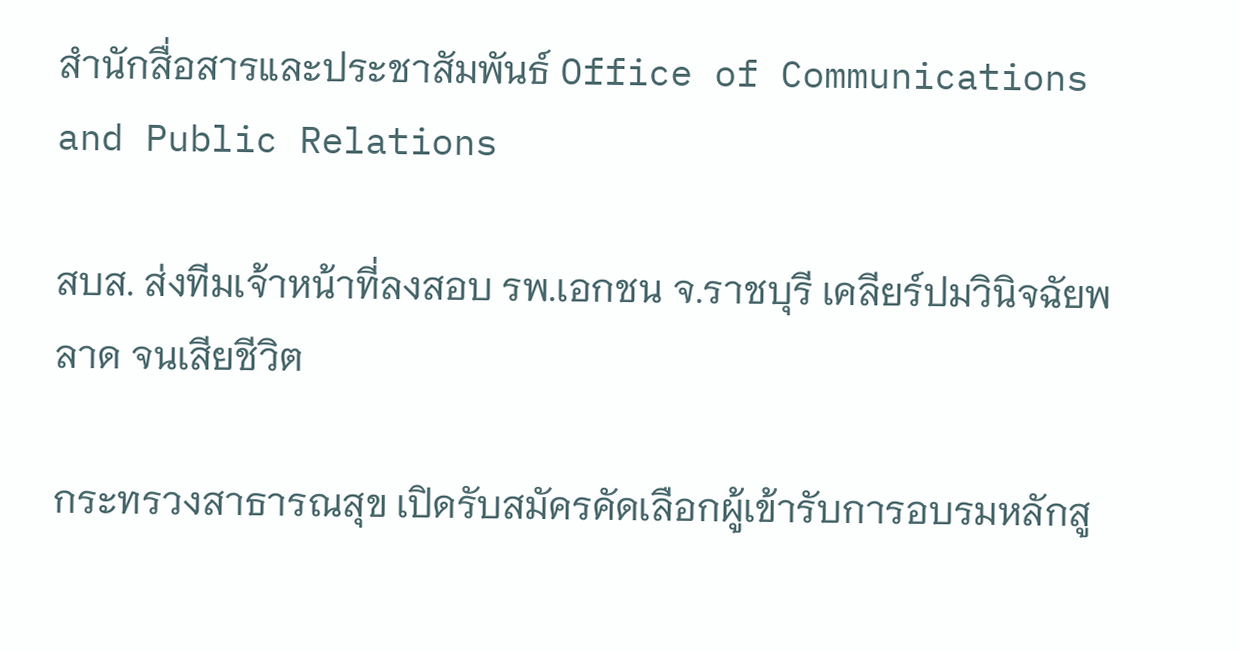สำนักสื่อสารและประชาสัมพันธ์ Office of Communications and Public Relations

สบส. ส่งทีมเจ้าหน้าที่ลงสอบ รพ.เอกชน จ.ราชบุรี เคลียร์ปมวินิจฉัยพลาด จนเสียชีวิต

กระทรวงสาธารณสุข เปิดรับสมัครคัดเลือกผู้เข้ารับการอบรมหลักสู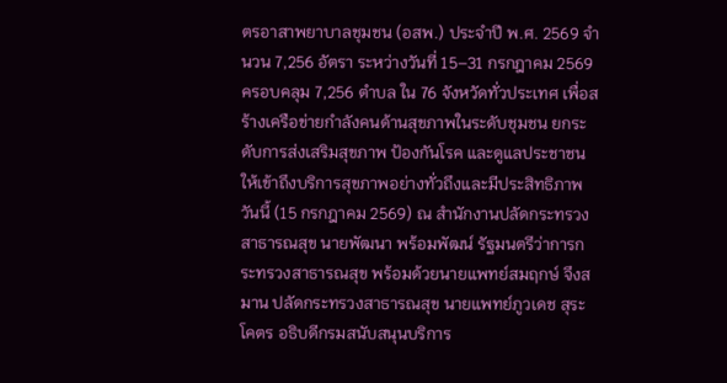ตรอาสาพยาบาลชุมชน (อสพ.) ประจำปี พ.ศ. 2569 จำนวน 7,256 อัตรา ระหว่างวันที่ 15–31 กรกฎาคม 2569 ครอบคลุม 7,256 ตำบล ใน 76 จังหวัดทั่วประเทศ เพื่อสร้างเครือข่ายกำลังคนด้านสุขภาพในระดับชุมชน ยกระดับการส่งเสริมสุขภาพ ป้องกันโรค และดูแลประชาชนให้เข้าถึงบริการสุขภาพอย่างทั่วถึงและมีประสิทธิภาพ
วันนี้ (15 กรกฎาคม 2569) ณ สำนักงานปลัดกระทรวงสาธารณสุข นายพัฒนา พร้อมพัฒน์ รัฐมนตรีว่าการกระทรวงสาธารณสุข พร้อมด้วยนายแพทย์สมฤกษ์ จึงสมาน ปลัดกระทรวงสาธารณสุข นายแพทย์ภูวเดช สุระโคตร อธิบดีกรมสนับสนุนบริการ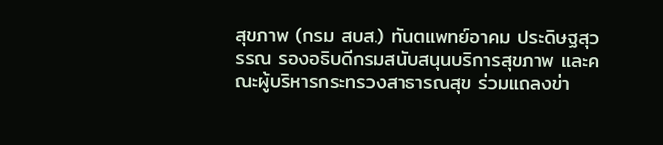สุขภาพ (กรม สบส.) ทันตแพทย์อาคม ประดิษฐสุวรรณ รองอธิบดีกรมสนับสนุนบริการสุขภาพ และคณะผู้บริหารกระทรวงสาธารณสุข ร่วมแถลงข่า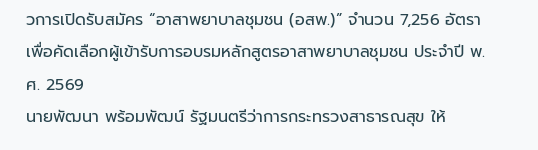วการเปิดรับสมัคร “อาสาพยาบาลชุมชน (อสพ.)” จำนวน 7,256 อัตรา เพื่อคัดเลือกผู้เข้ารับการอบรมหลักสูตรอาสาพยาบาลชุมชน ประจำปี พ.ศ. 2569
นายพัฒนา พร้อมพัฒน์ รัฐมนตรีว่าการกระทรวงสาธารณสุข ให้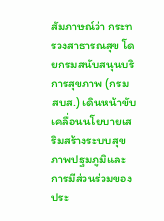สัมภาษณ์ว่า กระทรวงสาธารณสุข โดยกรมสนับสนุนบริการสุขภาพ (กรม สบส.) เดินหน้าขับเคลื่อนนโยบายเสริมสร้างระบบสุขภาพปฐมภูมิและการมีส่วนร่วมของประ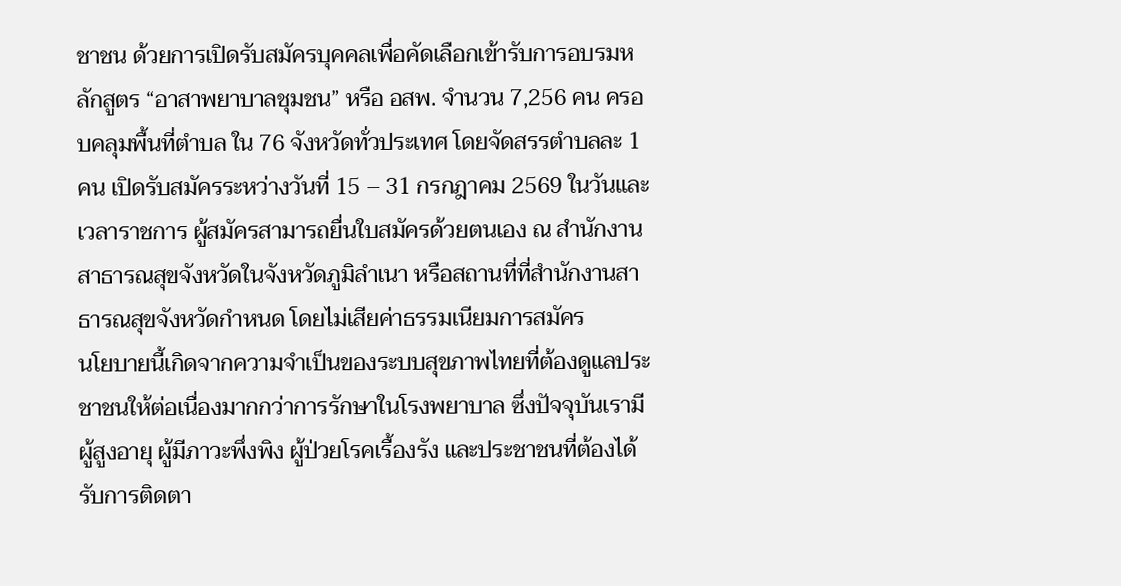ชาชน ด้วยการเปิดรับสมัครบุคคลเพื่อคัดเลือกเข้ารับการอบรมหลักสูตร “อาสาพยาบาลชุมชน” หรือ อสพ. จำนวน 7,256 คน ครอบคลุมพื้นที่ตำบล ใน 76 จังหวัดทั่วประเทศ โดยจัดสรรตำบลละ 1 คน เปิดรับสมัครระหว่างวันที่ 15 – 31 กรกฎาคม 2569 ในวันและเวลาราชการ ผู้สมัครสามารถยื่นใบสมัครด้วยตนเอง ณ สำนักงานสาธารณสุขจังหวัดในจังหวัดภูมิลำเนา หรือสถานที่ที่สำนักงานสาธารณสุขจังหวัดกำหนด โดยไม่เสียค่าธรรมเนียมการสมัคร
นโยบายนี้เกิดจากความจำเป็นของระบบสุขภาพไทยที่ต้องดูแลประชาชนให้ต่อเนื่องมากกว่าการรักษาในโรงพยาบาล ซึ่งปัจจุบันเรามีผู้สูงอายุ ผู้มีภาวะพึ่งพิง ผู้ป่วยโรคเรื้องรัง และประชาชนที่ต้องได้รับการติดตา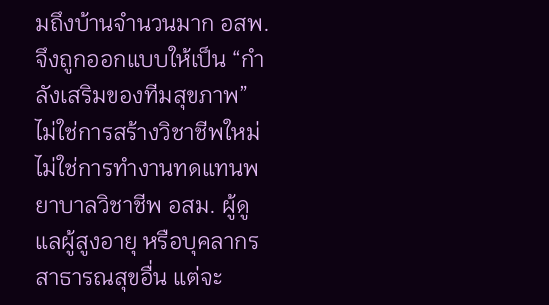มถึงบ้านจำนวนมาก อสพ. จึงถูกออกแบบให้เป็น “กำลังเสริมของทีมสุขภาพ” ไม่ใช่การสร้างวิชาชีพใหม่ ไม่ใช่การทำงานทดแทนพยาบาลวิชาชีพ อสม. ผู้ดูแลผู้สูงอายุ หรือบุคลากรสาธารณสุขอื่น แต่จะ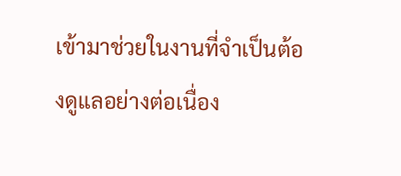เข้ามาช่วยในงานที่จำเป็นต้องดูแลอย่างต่อเนื่อง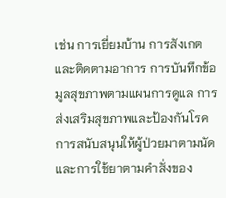เช่น การเยี่ยมบ้าน การสังเกตและติดตามอาการ การบันทึกข้อมูลสุขภาพตามแผนการดูแล การส่งเสริมสุขภาพและป้องกันโรค การสนับสนุนให้ผู้ป่วยมาตามนัดและการใช้ยาตามคำสั่งของ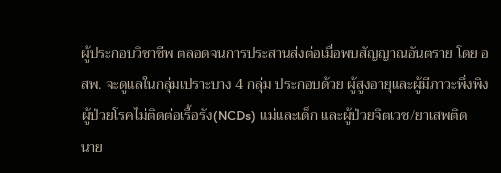ผู้ประกอบวิชาชีพ ตลอดจนการประสานส่งต่อเมื่อพบสัญญาณอันตราย โดย อสพ. จะดูแลในกลุ่มเปราะบาง 4 กลุ่ม ประกอบด้วย ผู้สูงอายุและผู้มีภาวะพึ่งพิง ผู้ป่วยโรคไม่ติดต่อเรื้อรัง(NCDs) แม่และเด็ก และผู้ป่วยจิตเวช/ยาเสพติด
นาย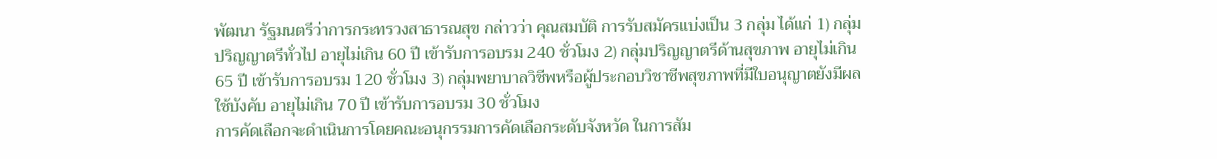พัฒนา รัฐมนตรีว่าการกระทรวงสาธารณสุข กล่าวว่า คุณสมบัติ การรับสมัครแบ่งเป็น 3 กลุ่ม ได้แก่ 1) กลุ่มปริญญาตรีทั่วไป อายุไม่เกิน 60 ปี เข้ารับการอบรม 240 ชั่วโมง 2) กลุ่มปริญญาตรีด้านสุขภาพ อายุไม่เกิน 65 ปี เข้ารับการอบรม 120 ชั่วโมง 3) กลุ่มพยาบาลวิชีพหรือผู้ประกอบวิชาชีพสุขภาพที่มีใบอนุญาตยังมีผลใช้บังคับ อายุไม่เกิน 70 ปี เข้ารับการอบรม 30 ชั่วโมง
การคัดเลือกจะดำเนินการโดยคณะอนุกรรมการคัดเลือกระดับจังหวัด ในการสัม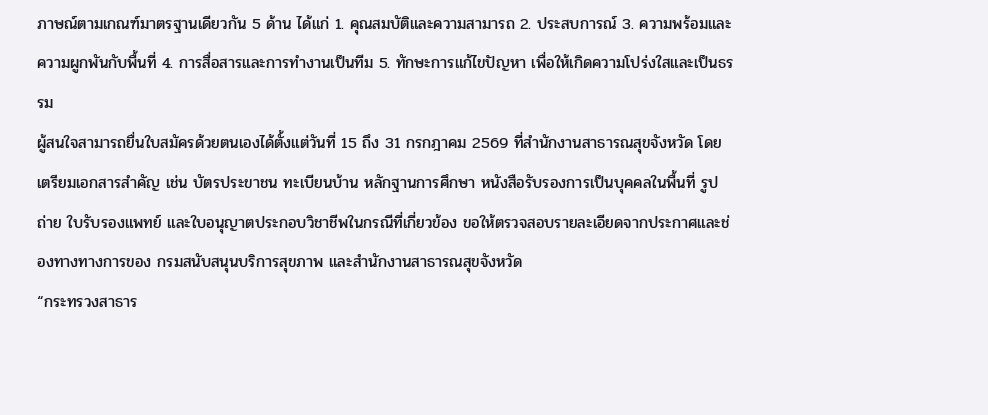ภาษณ์ตามเกณฑ์มาตรฐานเดียวกัน 5 ด้าน ได้แก่ 1. คุณสมบัติและความสามารถ 2. ประสบการณ์ 3. ความพร้อมและความผูกพันกับพื้นที่ 4. การสื่อสารและการทำงานเป็นทีม 5. ทักษะการแก้ไขปัญหา เพื่อให้เกิดความโปร่งใสและเป็นธรรม
ผู้สนใจสามารถยื่นใบสมัครด้วยตนเองได้ตั้งแต่วันที่ 15 ถึง 31 กรกฎาคม 2569 ที่สำนักงานสาธารณสุขจังหวัด โดยเตรียมเอกสารสำคัญ เช่น บัตรประขาชน ทะเบียนบ้าน หลักฐานการศึกษา หนังสือรับรองการเป็นบุคคลในพื้นที่ รูปถ่าย ใบรับรองแพทย์ และใบอนุญาตประกอบวิชาชีพในกรณีที่เกี่ยวข้อง ขอให้ตรวจสอบรายละเอียดจากประกาศและช่องทางทางการของ กรมสนับสนุนบริการสุขภาพ และสำนักงานสาธารณสุขจังหวัด
“กระทรวงสาธาร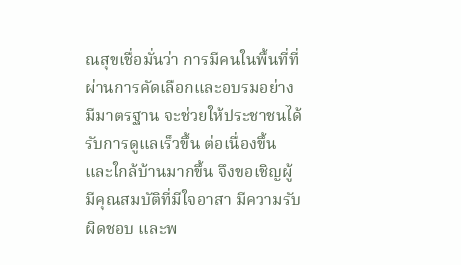ณสุขเชื่อมั่นว่า การมีคนในพื้นที่ที่ผ่านการคัดเลือกและอบรมอย่างมีมาตรฐาน จะช่วยให้ประชาชนได้รับการดูแลเร็วขึ้น ต่อเนื่องขึ้น และใกล้บ้านมากขึ้น จึงขอเชิญผู้มีคุณสมบัติที่มีใจอาสา มีความรับผิดชอบ และพ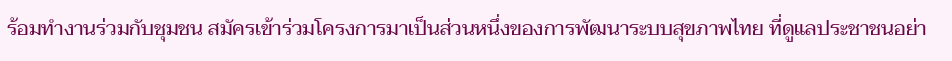ร้อมทำงานร่วมกับชุมชน สมัครเข้าร่วมโครงการมาเป็นส่วนหนึ่งของการพัฒนาระบบสุขภาพไทย ที่ดูแลประชาชนอย่า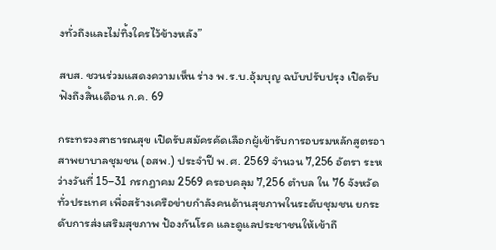งทั่วถึงและไม่ทิ้งใครไว้ข้างหลัง”

สบส. ชวนร่วมแสดงความเห็น ร่าง พ.ร.บ.อุ้มบุญ ฉบับปรับปรุง เปิดรับฟังถึงสิ้นเดือน ก.ค. 69

กระทรวงสาธารณสุข เปิดรับสมัครคัดเลือกผู้เข้ารับการอบรมหลักสูตรอาสาพยาบาลชุมชน (อสพ.) ประจำปี พ.ศ. 2569 จำนวน 7,256 อัตรา ระหว่างวันที่ 15–31 กรกฎาคม 2569 ครอบคลุม 7,256 ตำบล ใน 76 จังหวัดทั่วประเทศ เพื่อสร้างเครือข่ายกำลังคนด้านสุขภาพในระดับชุมชน ยกระดับการส่งเสริมสุขภาพ ป้องกันโรค และดูแลประชาชนให้เข้าถึ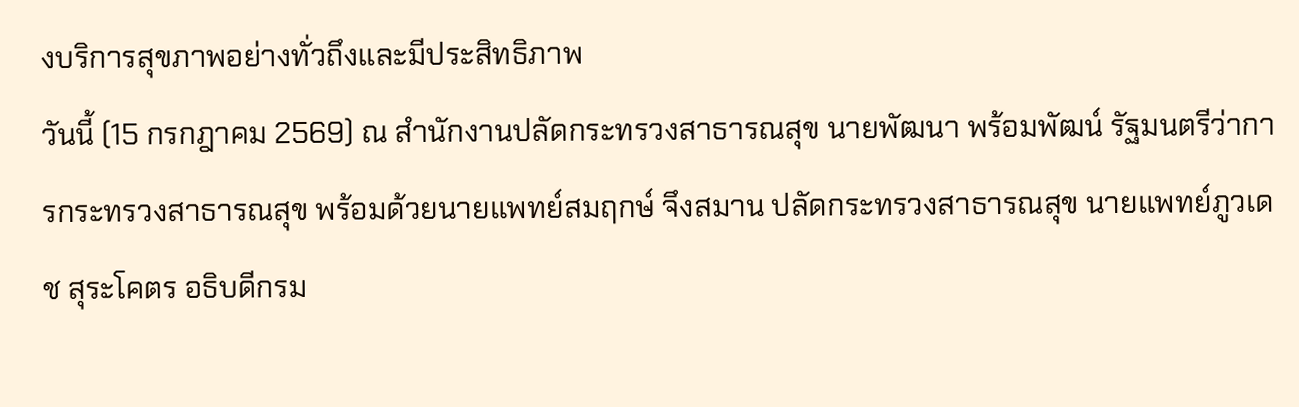งบริการสุขภาพอย่างทั่วถึงและมีประสิทธิภาพ
วันนี้ (15 กรกฎาคม 2569) ณ สำนักงานปลัดกระทรวงสาธารณสุข นายพัฒนา พร้อมพัฒน์ รัฐมนตรีว่าการกระทรวงสาธารณสุข พร้อมด้วยนายแพทย์สมฤกษ์ จึงสมาน ปลัดกระทรวงสาธารณสุข นายแพทย์ภูวเดช สุระโคตร อธิบดีกรม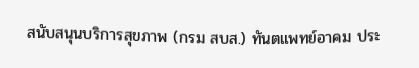สนับสนุนบริการสุขภาพ (กรม สบส.) ทันตแพทย์อาคม ประ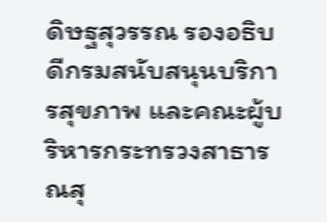ดิษฐสุวรรณ รองอธิบดีกรมสนับสนุนบริการสุขภาพ และคณะผู้บริหารกระทรวงสาธารณสุ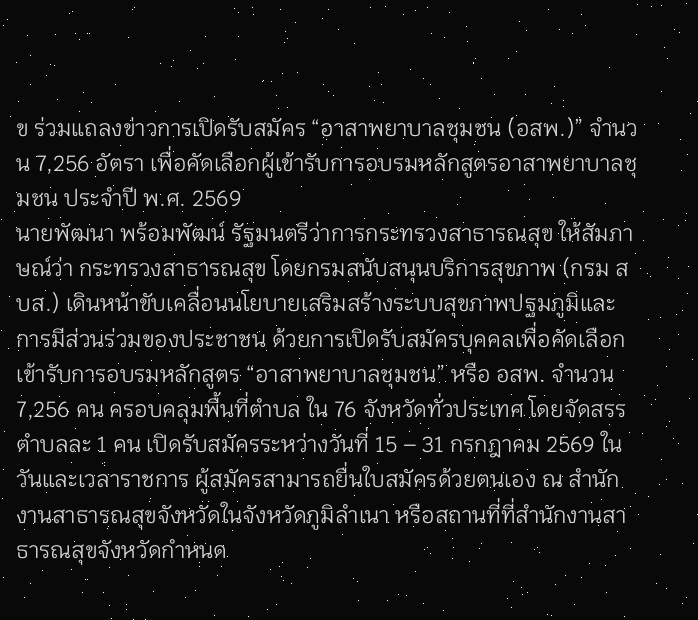ข ร่วมแถลงข่าวการเปิดรับสมัคร “อาสาพยาบาลชุมชน (อสพ.)” จำนวน 7,256 อัตรา เพื่อคัดเลือกผู้เข้ารับการอบรมหลักสูตรอาสาพยาบาลชุมชน ประจำปี พ.ศ. 2569
นายพัฒนา พร้อมพัฒน์ รัฐมนตรีว่าการกระทรวงสาธารณสุข ให้สัมภาษณ์ว่า กระทรวงสาธารณสุข โดยกรมสนับสนุนบริการสุขภาพ (กรม สบส.) เดินหน้าขับเคลื่อนนโยบายเสริมสร้างระบบสุขภาพปฐมภูมิและการมีส่วนร่วมของประชาชน ด้วยการเปิดรับสมัครบุคคลเพื่อคัดเลือกเข้ารับการอบรมหลักสูตร “อาสาพยาบาลชุมชน” หรือ อสพ. จำนวน 7,256 คน ครอบคลุมพื้นที่ตำบล ใน 76 จังหวัดทั่วประเทศ โดยจัดสรรตำบลละ 1 คน เปิดรับสมัครระหว่างวันที่ 15 – 31 กรกฎาคม 2569 ในวันและเวลาราชการ ผู้สมัครสามารถยื่นใบสมัครด้วยตนเอง ณ สำนักงานสาธารณสุขจังหวัดในจังหวัดภูมิลำเนา หรือสถานที่ที่สำนักงานสาธารณสุขจังหวัดกำหนด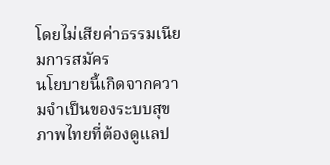โดยไม่เสียค่าธรรมเนียมการสมัคร
นโยบายนี้เกิดจากความจำเป็นของระบบสุขภาพไทยที่ต้องดูแลป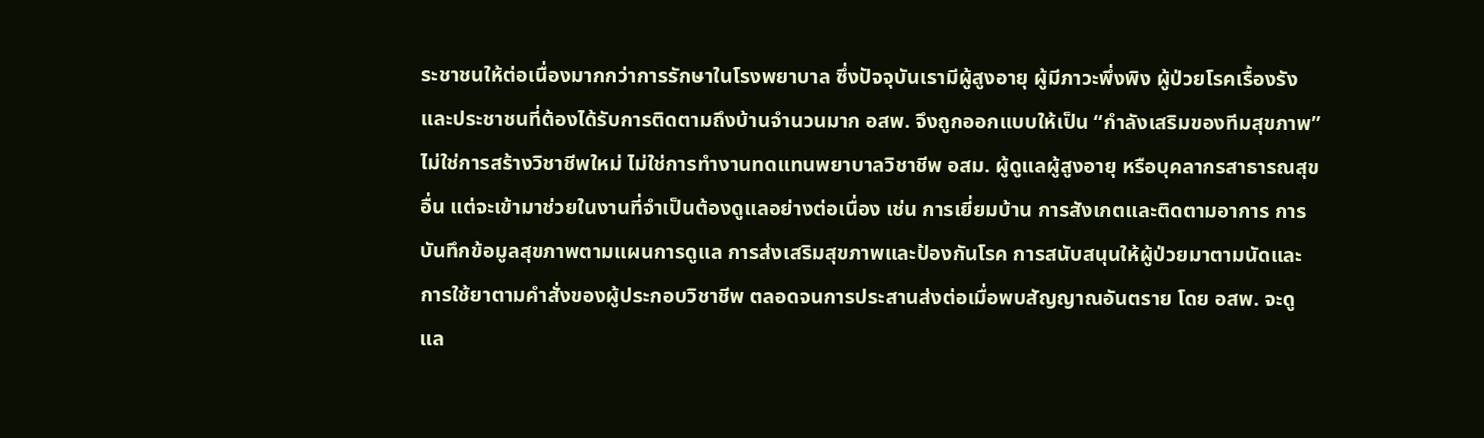ระชาชนให้ต่อเนื่องมากกว่าการรักษาในโรงพยาบาล ซึ่งปัจจุบันเรามีผู้สูงอายุ ผู้มีภาวะพึ่งพิง ผู้ป่วยโรคเรื้องรัง และประชาชนที่ต้องได้รับการติดตามถึงบ้านจำนวนมาก อสพ. จึงถูกออกแบบให้เป็น “กำลังเสริมของทีมสุขภาพ” ไม่ใช่การสร้างวิชาชีพใหม่ ไม่ใช่การทำงานทดแทนพยาบาลวิชาชีพ อสม. ผู้ดูแลผู้สูงอายุ หรือบุคลากรสาธารณสุขอื่น แต่จะเข้ามาช่วยในงานที่จำเป็นต้องดูแลอย่างต่อเนื่อง เช่น การเยี่ยมบ้าน การสังเกตและติดตามอาการ การบันทึกข้อมูลสุขภาพตามแผนการดูแล การส่งเสริมสุขภาพและป้องกันโรค การสนับสนุนให้ผู้ป่วยมาตามนัดและการใช้ยาตามคำสั่งของผู้ประกอบวิชาชีพ ตลอดจนการประสานส่งต่อเมื่อพบสัญญาณอันตราย โดย อสพ. จะดูแล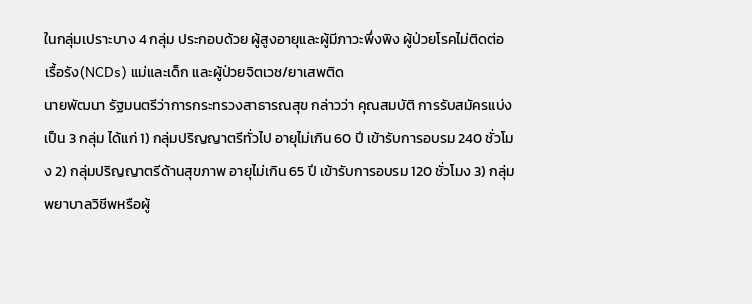ในกลุ่มเปราะบาง 4 กลุ่ม ประกอบด้วย ผู้สูงอายุและผู้มีภาวะพึ่งพิง ผู้ป่วยโรคไม่ติดต่อเรื้อรัง(NCDs) แม่และเด็ก และผู้ป่วยจิตเวช/ยาเสพติด
นายพัฒนา รัฐมนตรีว่าการกระทรวงสาธารณสุข กล่าวว่า คุณสมบัติ การรับสมัครแบ่งเป็น 3 กลุ่ม ได้แก่ 1) กลุ่มปริญญาตรีทั่วไป อายุไม่เกิน 60 ปี เข้ารับการอบรม 240 ชั่วโมง 2) กลุ่มปริญญาตรีด้านสุขภาพ อายุไม่เกิน 65 ปี เข้ารับการอบรม 120 ชั่วโมง 3) กลุ่มพยาบาลวิชีพหรือผู้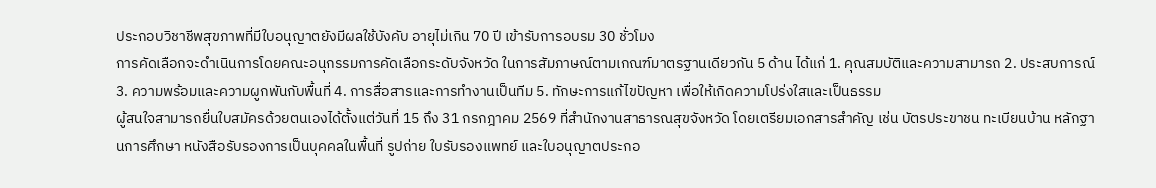ประกอบวิชาชีพสุขภาพที่มีใบอนุญาตยังมีผลใช้บังคับ อายุไม่เกิน 70 ปี เข้ารับการอบรม 30 ชั่วโมง
การคัดเลือกจะดำเนินการโดยคณะอนุกรรมการคัดเลือกระดับจังหวัด ในการสัมภาษณ์ตามเกณฑ์มาตรฐานเดียวกัน 5 ด้าน ได้แก่ 1. คุณสมบัติและความสามารถ 2. ประสบการณ์ 3. ความพร้อมและความผูกพันกับพื้นที่ 4. การสื่อสารและการทำงานเป็นทีม 5. ทักษะการแก้ไขปัญหา เพื่อให้เกิดความโปร่งใสและเป็นธรรม
ผู้สนใจสามารถยื่นใบสมัครด้วยตนเองได้ตั้งแต่วันที่ 15 ถึง 31 กรกฎาคม 2569 ที่สำนักงานสาธารณสุขจังหวัด โดยเตรียมเอกสารสำคัญ เช่น บัตรประขาชน ทะเบียนบ้าน หลักฐานการศึกษา หนังสือรับรองการเป็นบุคคลในพื้นที่ รูปถ่าย ใบรับรองแพทย์ และใบอนุญาตประกอ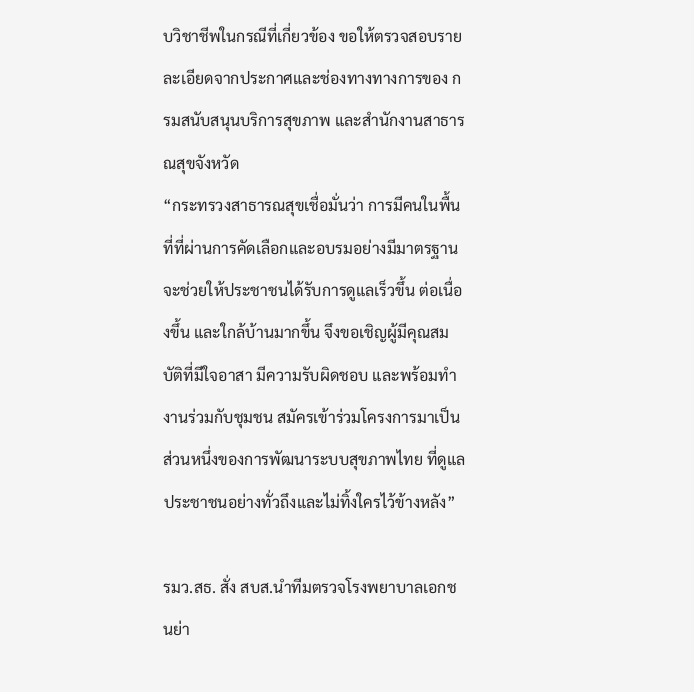บวิชาชีพในกรณีที่เกี่ยวข้อง ขอให้ตรวจสอบรายละเอียดจากประกาศและช่องทางทางการของ กรมสนับสนุนบริการสุขภาพ และสำนักงานสาธารณสุขจังหวัด
“กระทรวงสาธารณสุขเชื่อมั่นว่า การมีคนในพื้นที่ที่ผ่านการคัดเลือกและอบรมอย่างมีมาตรฐาน จะช่วยให้ประชาชนได้รับการดูแลเร็วขึ้น ต่อเนื่องขึ้น และใกล้บ้านมากขึ้น จึงขอเชิญผู้มีคุณสมบัติที่มีใจอาสา มีความรับผิดชอบ และพร้อมทำงานร่วมกับชุมชน สมัครเข้าร่วมโครงการมาเป็นส่วนหนึ่งของการพัฒนาระบบสุขภาพไทย ที่ดูแลประชาชนอย่างทั่วถึงและไม่ทิ้งใครไว้ข้างหลัง”

รมว.สธ. สั่ง สบส.นำทีมตรวจโรงพยาบาลเอกชนย่า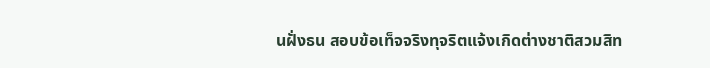นฝั่งธน สอบข้อเท็จจริงทุจริตแจ้งเกิดต่างชาติสวมสิท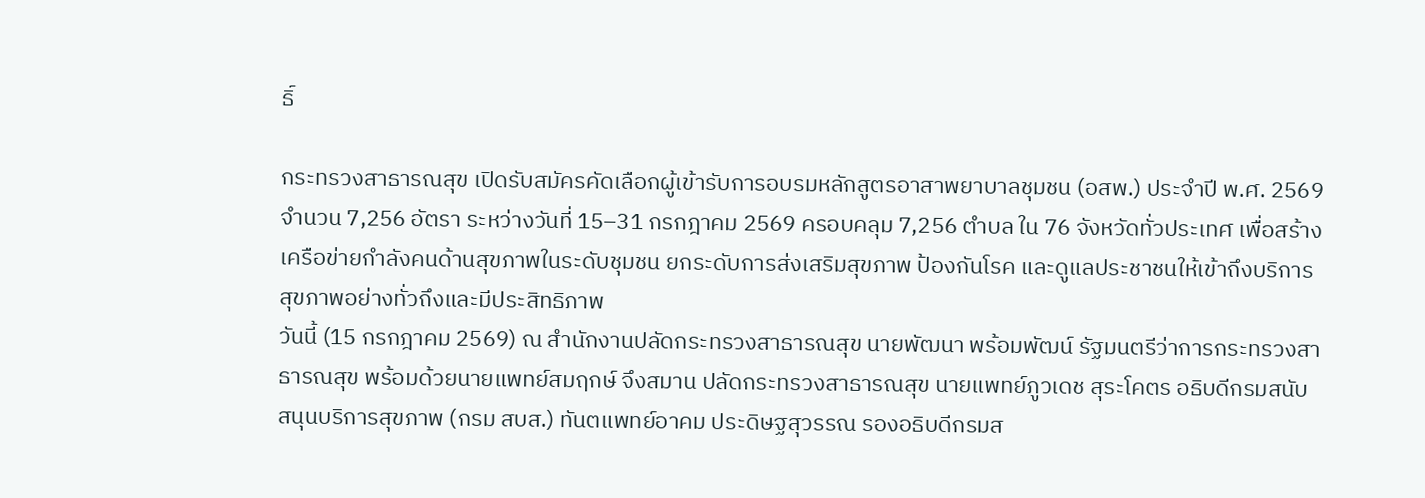ธิ์

กระทรวงสาธารณสุข เปิดรับสมัครคัดเลือกผู้เข้ารับการอบรมหลักสูตรอาสาพยาบาลชุมชน (อสพ.) ประจำปี พ.ศ. 2569 จำนวน 7,256 อัตรา ระหว่างวันที่ 15–31 กรกฎาคม 2569 ครอบคลุม 7,256 ตำบล ใน 76 จังหวัดทั่วประเทศ เพื่อสร้างเครือข่ายกำลังคนด้านสุขภาพในระดับชุมชน ยกระดับการส่งเสริมสุขภาพ ป้องกันโรค และดูแลประชาชนให้เข้าถึงบริการสุขภาพอย่างทั่วถึงและมีประสิทธิภาพ
วันนี้ (15 กรกฎาคม 2569) ณ สำนักงานปลัดกระทรวงสาธารณสุข นายพัฒนา พร้อมพัฒน์ รัฐมนตรีว่าการกระทรวงสาธารณสุข พร้อมด้วยนายแพทย์สมฤกษ์ จึงสมาน ปลัดกระทรวงสาธารณสุข นายแพทย์ภูวเดช สุระโคตร อธิบดีกรมสนับสนุนบริการสุขภาพ (กรม สบส.) ทันตแพทย์อาคม ประดิษฐสุวรรณ รองอธิบดีกรมส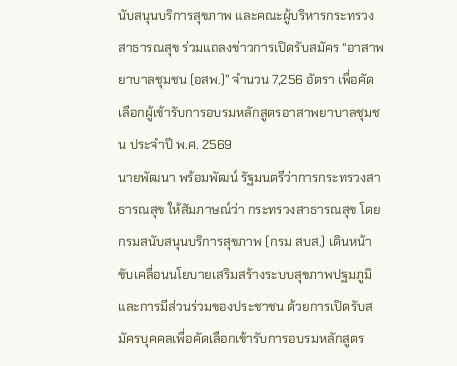นับสนุนบริการสุขภาพ และคณะผู้บริหารกระทรวงสาธารณสุข ร่วมแถลงข่าวการเปิดรับสมัคร “อาสาพยาบาลชุมชน (อสพ.)” จำนวน 7,256 อัตรา เพื่อคัดเลือกผู้เข้ารับการอบรมหลักสูตรอาสาพยาบาลชุมชน ประจำปี พ.ศ. 2569
นายพัฒนา พร้อมพัฒน์ รัฐมนตรีว่าการกระทรวงสาธารณสุข ให้สัมภาษณ์ว่า กระทรวงสาธารณสุข โดยกรมสนับสนุนบริการสุขภาพ (กรม สบส.) เดินหน้าขับเคลื่อนนโยบายเสริมสร้างระบบสุขภาพปฐมภูมิและการมีส่วนร่วมของประชาชน ด้วยการเปิดรับสมัครบุคคลเพื่อคัดเลือกเข้ารับการอบรมหลักสูตร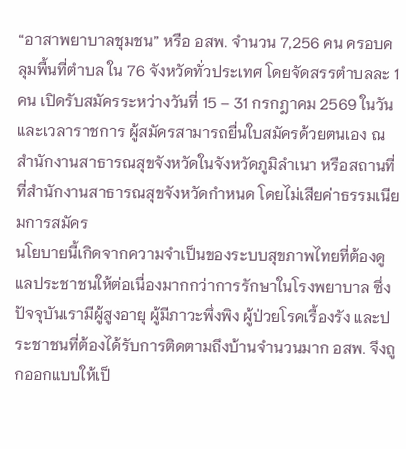“อาสาพยาบาลชุมชน” หรือ อสพ. จำนวน 7,256 คน ครอบคลุมพื้นที่ตำบล ใน 76 จังหวัดทั่วประเทศ โดยจัดสรรตำบลละ 1 คน เปิดรับสมัครระหว่างวันที่ 15 – 31 กรกฎาคม 2569 ในวันและเวลาราชการ ผู้สมัครสามารถยื่นใบสมัครด้วยตนเอง ณ สำนักงานสาธารณสุขจังหวัดในจังหวัดภูมิลำเนา หรือสถานที่ที่สำนักงานสาธารณสุขจังหวัดกำหนด โดยไม่เสียค่าธรรมเนียมการสมัคร
นโยบายนี้เกิดจากความจำเป็นของระบบสุขภาพไทยที่ต้องดูแลประชาชนให้ต่อเนื่องมากกว่าการรักษาในโรงพยาบาล ซึ่งปัจจุบันเรามีผู้สูงอายุ ผู้มีภาวะพึ่งพิง ผู้ป่วยโรคเรื้องรัง และประชาชนที่ต้องได้รับการติดตามถึงบ้านจำนวนมาก อสพ. จึงถูกออกแบบให้เป็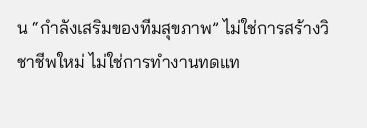น “กำลังเสริมของทีมสุขภาพ” ไม่ใช่การสร้างวิชาชีพใหม่ ไม่ใช่การทำงานทดแท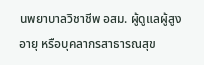นพยาบาลวิชาชีพ อสม. ผู้ดูแลผู้สูงอายุ หรือบุคลากรสาธารณสุข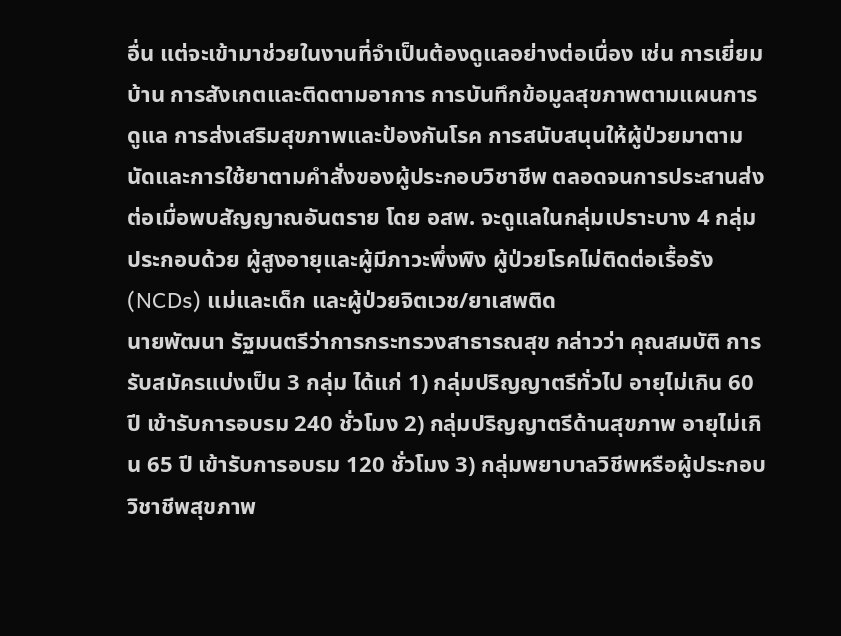อื่น แต่จะเข้ามาช่วยในงานที่จำเป็นต้องดูแลอย่างต่อเนื่อง เช่น การเยี่ยมบ้าน การสังเกตและติดตามอาการ การบันทึกข้อมูลสุขภาพตามแผนการดูแล การส่งเสริมสุขภาพและป้องกันโรค การสนับสนุนให้ผู้ป่วยมาตามนัดและการใช้ยาตามคำสั่งของผู้ประกอบวิชาชีพ ตลอดจนการประสานส่งต่อเมื่อพบสัญญาณอันตราย โดย อสพ. จะดูแลในกลุ่มเปราะบาง 4 กลุ่ม ประกอบด้วย ผู้สูงอายุและผู้มีภาวะพึ่งพิง ผู้ป่วยโรคไม่ติดต่อเรื้อรัง(NCDs) แม่และเด็ก และผู้ป่วยจิตเวช/ยาเสพติด
นายพัฒนา รัฐมนตรีว่าการกระทรวงสาธารณสุข กล่าวว่า คุณสมบัติ การรับสมัครแบ่งเป็น 3 กลุ่ม ได้แก่ 1) กลุ่มปริญญาตรีทั่วไป อายุไม่เกิน 60 ปี เข้ารับการอบรม 240 ชั่วโมง 2) กลุ่มปริญญาตรีด้านสุขภาพ อายุไม่เกิน 65 ปี เข้ารับการอบรม 120 ชั่วโมง 3) กลุ่มพยาบาลวิชีพหรือผู้ประกอบวิชาชีพสุขภาพ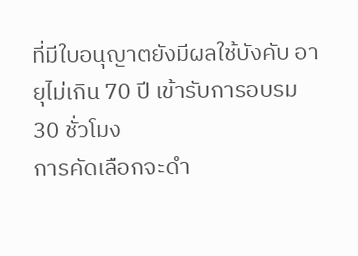ที่มีใบอนุญาตยังมีผลใช้บังคับ อายุไม่เกิน 70 ปี เข้ารับการอบรม 30 ชั่วโมง
การคัดเลือกจะดำ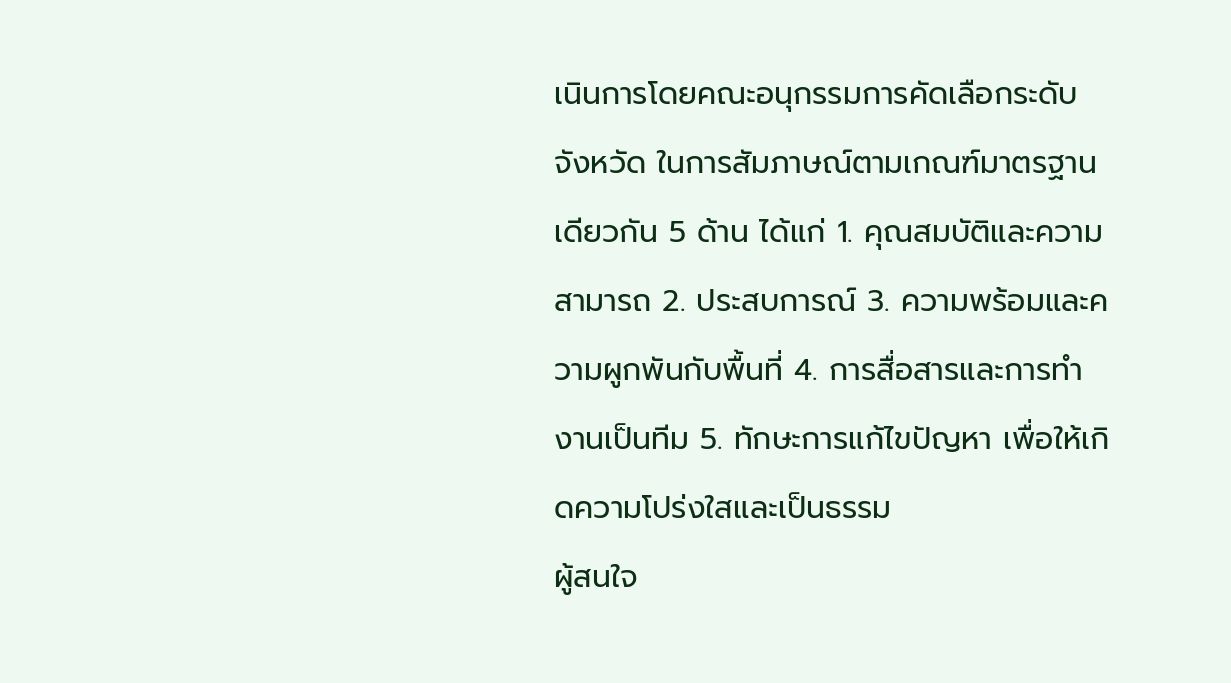เนินการโดยคณะอนุกรรมการคัดเลือกระดับจังหวัด ในการสัมภาษณ์ตามเกณฑ์มาตรฐานเดียวกัน 5 ด้าน ได้แก่ 1. คุณสมบัติและความสามารถ 2. ประสบการณ์ 3. ความพร้อมและความผูกพันกับพื้นที่ 4. การสื่อสารและการทำงานเป็นทีม 5. ทักษะการแก้ไขปัญหา เพื่อให้เกิดความโปร่งใสและเป็นธรรม
ผู้สนใจ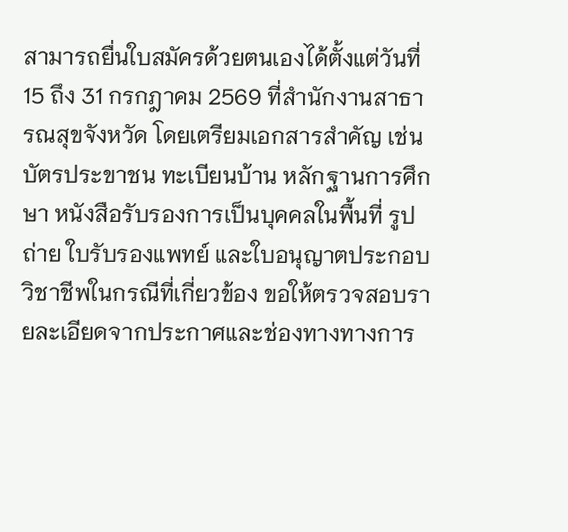สามารถยื่นใบสมัครด้วยตนเองได้ตั้งแต่วันที่ 15 ถึง 31 กรกฎาคม 2569 ที่สำนักงานสาธารณสุขจังหวัด โดยเตรียมเอกสารสำคัญ เช่น บัตรประขาชน ทะเบียนบ้าน หลักฐานการศึกษา หนังสือรับรองการเป็นบุคคลในพื้นที่ รูปถ่าย ใบรับรองแพทย์ และใบอนุญาตประกอบวิชาชีพในกรณีที่เกี่ยวข้อง ขอให้ตรวจสอบรายละเอียดจากประกาศและช่องทางทางการ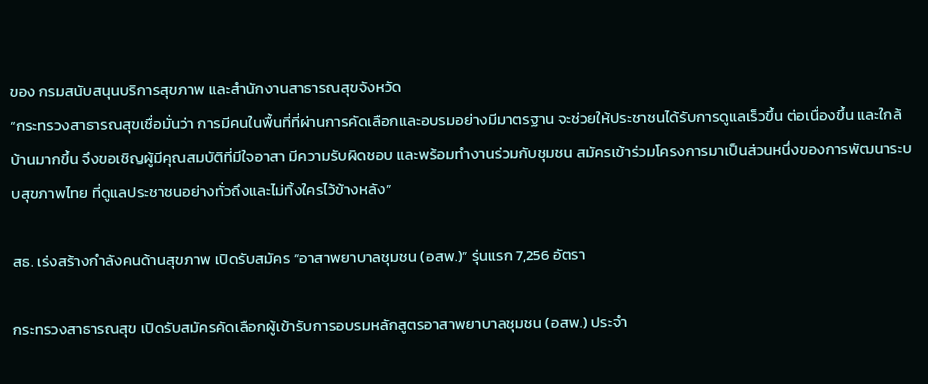ของ กรมสนับสนุนบริการสุขภาพ และสำนักงานสาธารณสุขจังหวัด
“กระทรวงสาธารณสุขเชื่อมั่นว่า การมีคนในพื้นที่ที่ผ่านการคัดเลือกและอบรมอย่างมีมาตรฐาน จะช่วยให้ประชาชนได้รับการดูแลเร็วขึ้น ต่อเนื่องขึ้น และใกล้บ้านมากขึ้น จึงขอเชิญผู้มีคุณสมบัติที่มีใจอาสา มีความรับผิดชอบ และพร้อมทำงานร่วมกับชุมชน สมัครเข้าร่วมโครงการมาเป็นส่วนหนึ่งของการพัฒนาระบบสุขภาพไทย ที่ดูแลประชาชนอย่างทั่วถึงและไม่ทิ้งใครไว้ข้างหลัง”

สธ. เร่งสร้างกำลังคนด้านสุขภาพ เปิดรับสมัคร “อาสาพยาบาลชุมชน (อสพ.)” รุ่นแรก 7,256 อัตรา

กระทรวงสาธารณสุข เปิดรับสมัครคัดเลือกผู้เข้ารับการอบรมหลักสูตรอาสาพยาบาลชุมชน (อสพ.) ประจำ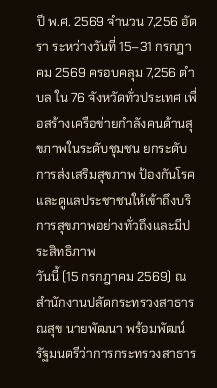ปี พ.ศ. 2569 จำนวน 7,256 อัตรา ระหว่างวันที่ 15–31 กรกฎาคม 2569 ครอบคลุม 7,256 ตำบล ใน 76 จังหวัดทั่วประเทศ เพื่อสร้างเครือข่ายกำลังคนด้านสุขภาพในระดับชุมชน ยกระดับการส่งเสริมสุขภาพ ป้องกันโรค และดูแลประชาชนให้เข้าถึงบริการสุขภาพอย่างทั่วถึงและมีประสิทธิภาพ
วันนี้ (15 กรกฎาคม 2569) ณ สำนักงานปลัดกระทรวงสาธารณสุข นายพัฒนา พร้อมพัฒน์ รัฐมนตรีว่าการกระทรวงสาธาร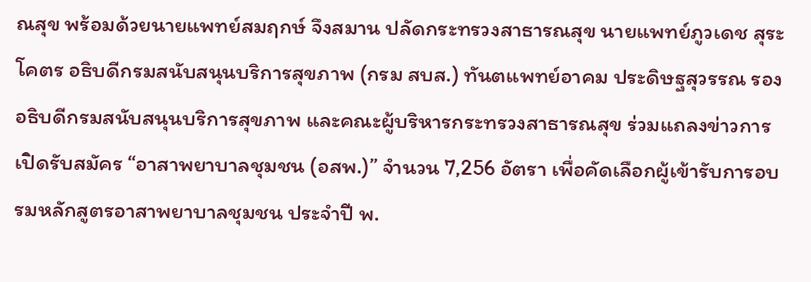ณสุข พร้อมด้วยนายแพทย์สมฤกษ์ จึงสมาน ปลัดกระทรวงสาธารณสุข นายแพทย์ภูวเดช สุระโคตร อธิบดีกรมสนับสนุนบริการสุขภาพ (กรม สบส.) ทันตแพทย์อาคม ประดิษฐสุวรรณ รองอธิบดีกรมสนับสนุนบริการสุขภาพ และคณะผู้บริหารกระทรวงสาธารณสุข ร่วมแถลงข่าวการเปิดรับสมัคร “อาสาพยาบาลชุมชน (อสพ.)” จำนวน 7,256 อัตรา เพื่อคัดเลือกผู้เข้ารับการอบรมหลักสูตรอาสาพยาบาลชุมชน ประจำปี พ.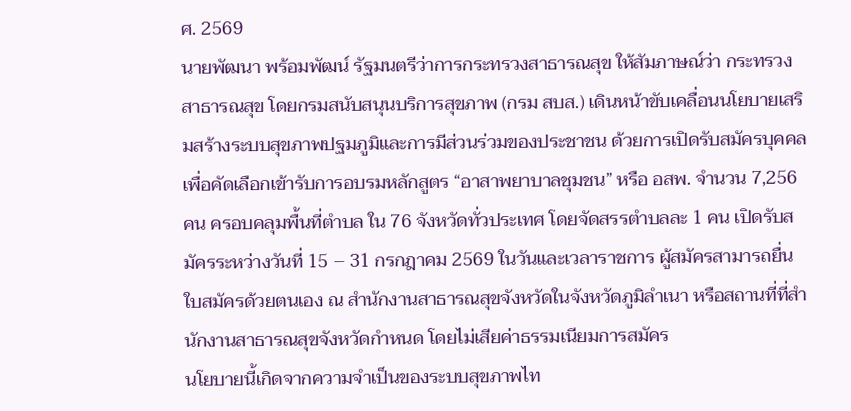ศ. 2569
นายพัฒนา พร้อมพัฒน์ รัฐมนตรีว่าการกระทรวงสาธารณสุข ให้สัมภาษณ์ว่า กระทรวงสาธารณสุข โดยกรมสนับสนุนบริการสุขภาพ (กรม สบส.) เดินหน้าขับเคลื่อนนโยบายเสริมสร้างระบบสุขภาพปฐมภูมิและการมีส่วนร่วมของประชาชน ด้วยการเปิดรับสมัครบุคคลเพื่อคัดเลือกเข้ารับการอบรมหลักสูตร “อาสาพยาบาลชุมชน” หรือ อสพ. จำนวน 7,256 คน ครอบคลุมพื้นที่ตำบล ใน 76 จังหวัดทั่วประเทศ โดยจัดสรรตำบลละ 1 คน เปิดรับสมัครระหว่างวันที่ 15 – 31 กรกฎาคม 2569 ในวันและเวลาราชการ ผู้สมัครสามารถยื่นใบสมัครด้วยตนเอง ณ สำนักงานสาธารณสุขจังหวัดในจังหวัดภูมิลำเนา หรือสถานที่ที่สำนักงานสาธารณสุขจังหวัดกำหนด โดยไม่เสียค่าธรรมเนียมการสมัคร
นโยบายนี้เกิดจากความจำเป็นของระบบสุขภาพไท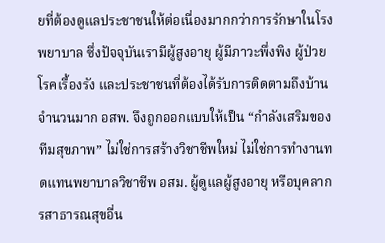ยที่ต้องดูแลประชาชนให้ต่อเนื่องมากกว่าการรักษาในโรงพยาบาล ซึ่งปัจจุบันเรามีผู้สูงอายุ ผู้มีภาวะพึ่งพิง ผู้ป่วยโรคเรื้องรัง และประชาชนที่ต้องได้รับการติดตามถึงบ้านจำนวนมาก อสพ. จึงถูกออกแบบให้เป็น “กำลังเสริมของทีมสุขภาพ” ไม่ใช่การสร้างวิชาชีพใหม่ ไม่ใช่การทำงานทดแทนพยาบาลวิชาชีพ อสม. ผู้ดูแลผู้สูงอายุ หรือบุคลากรสาธารณสุขอื่น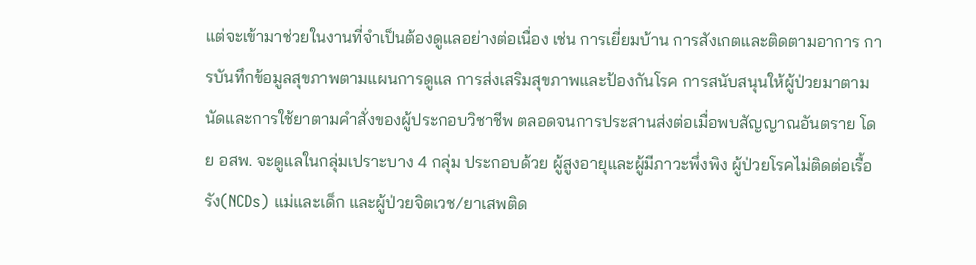แต่จะเข้ามาช่วยในงานที่จำเป็นต้องดูแลอย่างต่อเนื่อง เช่น การเยี่ยมบ้าน การสังเกตและติดตามอาการ การบันทึกข้อมูลสุขภาพตามแผนการดูแล การส่งเสริมสุขภาพและป้องกันโรค การสนับสนุนให้ผู้ป่วยมาตามนัดและการใช้ยาตามคำสั่งของผู้ประกอบวิชาชีพ ตลอดจนการประสานส่งต่อเมื่อพบสัญญาณอันตราย โดย อสพ. จะดูแลในกลุ่มเปราะบาง 4 กลุ่ม ประกอบด้วย ผู้สูงอายุและผู้มีภาวะพึ่งพิง ผู้ป่วยโรคไม่ติดต่อเรื้อรัง(NCDs) แม่และเด็ก และผู้ป่วยจิตเวช/ยาเสพติด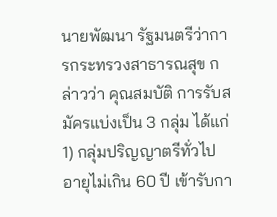นายพัฒนา รัฐมนตรีว่าการกระทรวงสาธารณสุข กล่าวว่า คุณสมบัติ การรับสมัครแบ่งเป็น 3 กลุ่ม ได้แก่ 1) กลุ่มปริญญาตรีทั่วไป อายุไม่เกิน 60 ปี เข้ารับกา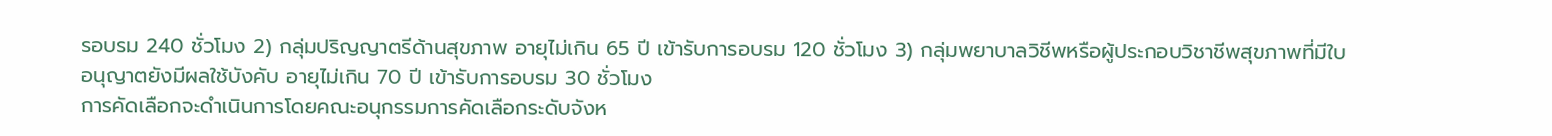รอบรม 240 ชั่วโมง 2) กลุ่มปริญญาตรีด้านสุขภาพ อายุไม่เกิน 65 ปี เข้ารับการอบรม 120 ชั่วโมง 3) กลุ่มพยาบาลวิชีพหรือผู้ประกอบวิชาชีพสุขภาพที่มีใบอนุญาตยังมีผลใช้บังคับ อายุไม่เกิน 70 ปี เข้ารับการอบรม 30 ชั่วโมง
การคัดเลือกจะดำเนินการโดยคณะอนุกรรมการคัดเลือกระดับจังห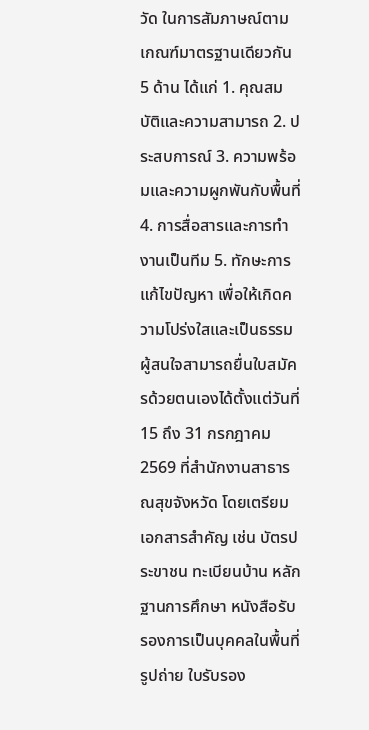วัด ในการสัมภาษณ์ตามเกณฑ์มาตรฐานเดียวกัน 5 ด้าน ได้แก่ 1. คุณสมบัติและความสามารถ 2. ประสบการณ์ 3. ความพร้อมและความผูกพันกับพื้นที่ 4. การสื่อสารและการทำงานเป็นทีม 5. ทักษะการแก้ไขปัญหา เพื่อให้เกิดความโปร่งใสและเป็นธรรม
ผู้สนใจสามารถยื่นใบสมัครด้วยตนเองได้ตั้งแต่วันที่ 15 ถึง 31 กรกฎาคม 2569 ที่สำนักงานสาธารณสุขจังหวัด โดยเตรียมเอกสารสำคัญ เช่น บัตรประขาชน ทะเบียนบ้าน หลักฐานการศึกษา หนังสือรับรองการเป็นบุคคลในพื้นที่ รูปถ่าย ใบรับรอง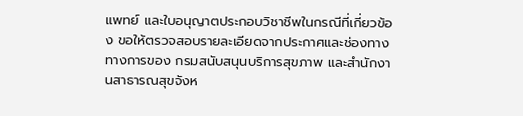แพทย์ และใบอนุญาตประกอบวิชาชีพในกรณีที่เกี่ยวข้อง ขอให้ตรวจสอบรายละเอียดจากประกาศและช่องทางทางการของ กรมสนับสนุนบริการสุขภาพ และสำนักงานสาธารณสุขจังห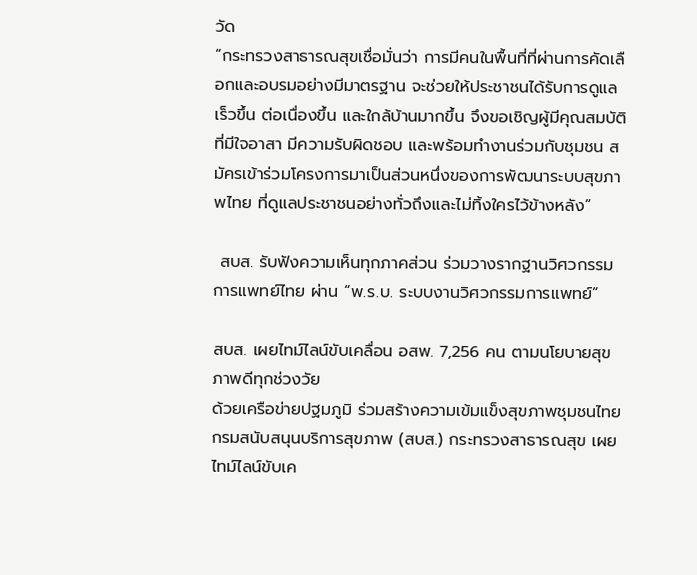วัด
“กระทรวงสาธารณสุขเชื่อมั่นว่า การมีคนในพื้นที่ที่ผ่านการคัดเลือกและอบรมอย่างมีมาตรฐาน จะช่วยให้ประชาชนได้รับการดูแลเร็วขึ้น ต่อเนื่องขึ้น และใกล้บ้านมากขึ้น จึงขอเชิญผู้มีคุณสมบัติที่มีใจอาสา มีความรับผิดชอบ และพร้อมทำงานร่วมกับชุมชน สมัครเข้าร่วมโครงการมาเป็นส่วนหนึ่งของการพัฒนาระบบสุขภาพไทย ที่ดูแลประชาชนอย่างทั่วถึงและไม่ทิ้งใครไว้ข้างหลัง”

 สบส. รับฟังความเห็นทุกภาคส่วน ร่วมวางรากฐานวิศวกรรมการแพทย์ไทย ผ่าน “พ.ร.บ. ระบบงานวิศวกรรมการแพทย์”

สบส. เผยไทม์ไลน์ขับเคลื่อน อสพ. 7,256 คน ตามนโยบายสุขภาพดีทุกช่วงวัย
ด้วยเครือข่ายปฐมภูมิ ร่วมสร้างความเข้มแข็งสุขภาพชุมชนไทย
กรมสนับสนุนบริการสุขภาพ (สบส.) กระทรวงสาธารณสุข เผยไทม์ไลน์ขับเค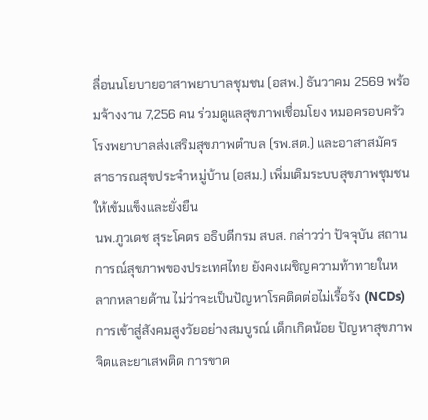ลื่อนนโยบายอาสาพยาบาลชุมชน (อสพ.) ธันวาคม 2569 พร้อมจ้างงาน 7,256 คน ร่วมดูแลสุขภาพเชื่อมโยง หมอครอบครัว โรงพยาบาลส่งเสริมสุขภาพตำบล (รพ.สต.) และอาสาสมัครสาธารณสุขประจำหมู่บ้าน (อสม.) เพิ่มเติมระบบสุขภาพชุมชนให้เข้มแข็งและยั่งยืน
นพ.ภูวเดช สุระโคตร อธิบดีกรม สบส. กล่าวว่า ปัจจุบัน สถานการณ์สุขภาพของประเทศไทย ยังคงเผชิญความท้าทายในหลากหลายด้าน ไม่ว่าจะเป็นปัญหาโรคติดต่อไม่เรื้อรัง (NCDs) การเข้าสู่สังคมสูงวัยอย่างสมบูรณ์ เด็กเกิดน้อย ปัญหาสุขภาพจิตและยาเสพติด การขาด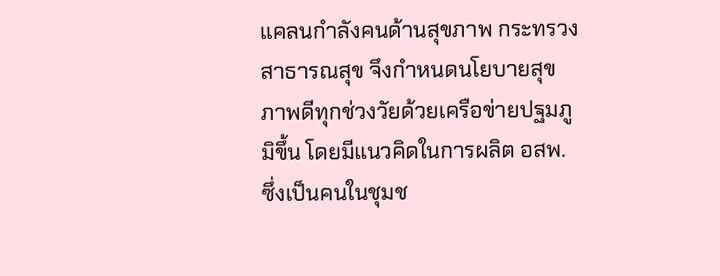แคลนกำลังคนด้านสุขภาพ กระทรวงสาธารณสุข จึงกำหนดนโยบายสุขภาพดีทุกช่วงวัยด้วยเครือข่ายปฐมภูมิขึ้น โดยมีแนวคิดในการผลิต อสพ. ซึ่งเป็นคนในชุมช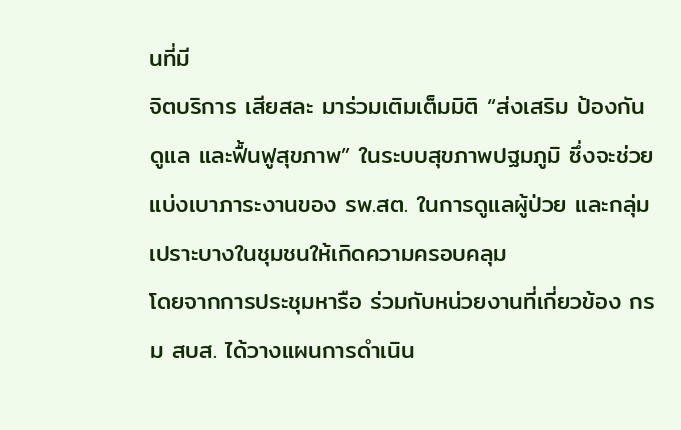นที่มี
จิตบริการ เสียสละ มาร่วมเติมเต็มมิติ “ส่งเสริม ป้องกัน ดูแล และฟื้นฟูสุขภาพ” ในระบบสุขภาพปฐมภูมิ ซึ่งจะช่วยแบ่งเบาภาระงานของ รพ.สต. ในการดูแลผู้ป่วย และกลุ่มเปราะบางในชุมชนให้เกิดความครอบคลุม
โดยจากการประชุมหารือ ร่วมกับหน่วยงานที่เกี่ยวข้อง กรม สบส. ได้วางแผนการดำเนิน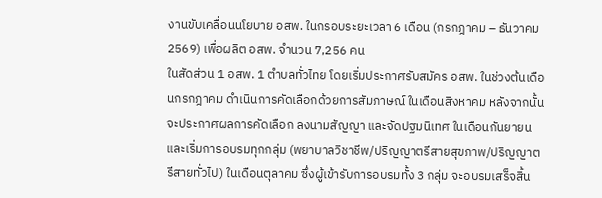งานขับเคลื่อนนโยบาย อสพ. ในกรอบระยะเวลา 6 เดือน (กรกฎาคม – ธันวาคม 2569) เพื่อผลิต อสพ. จำนวน 7,256 คน
ในสัดส่วน 1 อสพ. 1 ตำบลทั่วไทย โดยเริ่มประกาศรับสมัคร อสพ. ในช่วงต้นเดือนกรกฎาคม ดำเนินการคัดเลือกด้วยการสัมภาษณ์ ในเดือนสิงหาคม หลังจากนั้นจะประกาศผลการคัดเลือก ลงนามสัญญา และจัดปฐมนิเทศ ในเดือนกันยายน และเริ่มการอบรมทุกกลุ่ม (พยาบาลวิชาชีพ/ปริญญาตรีสายสุขภาพ/ปริญญาตรีสายทั่วไป) ในเดือนตุลาคม ซึ่งผู้เข้ารับการอบรมทั้ง 3 กลุ่ม จะอบรมเสร็จสิ้น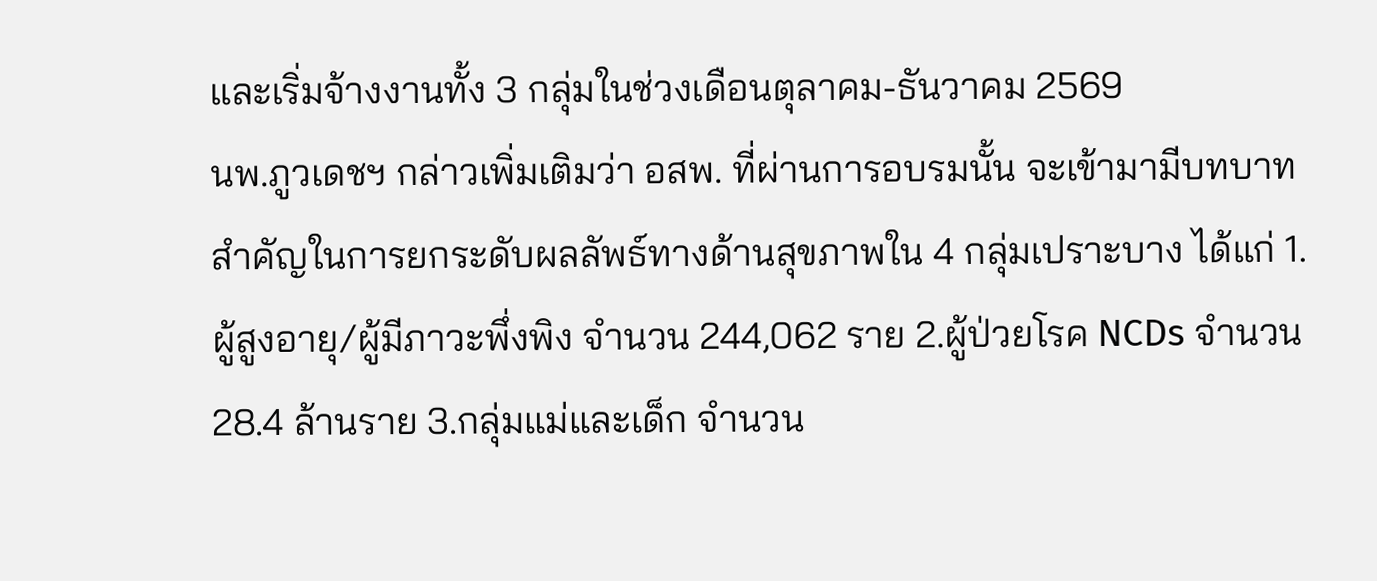และเริ่มจ้างงานทั้ง 3 กลุ่มในช่วงเดือนตุลาคม-ธันวาคม 2569
นพ.ภูวเดชฯ กล่าวเพิ่มเติมว่า อสพ. ที่ผ่านการอบรมนั้น จะเข้ามามีบทบาทสำคัญในการยกระดับผลลัพธ์ทางด้านสุขภาพใน 4 กลุ่มเปราะบาง ได้แก่ 1.ผู้สูงอายุ/ผู้มีภาวะพึ่งพิง จำนวน 244,062 ราย 2.ผู้ป่วยโรค NCDs จำนวน 28.4 ล้านราย 3.กลุ่มแม่และเด็ก จำนวน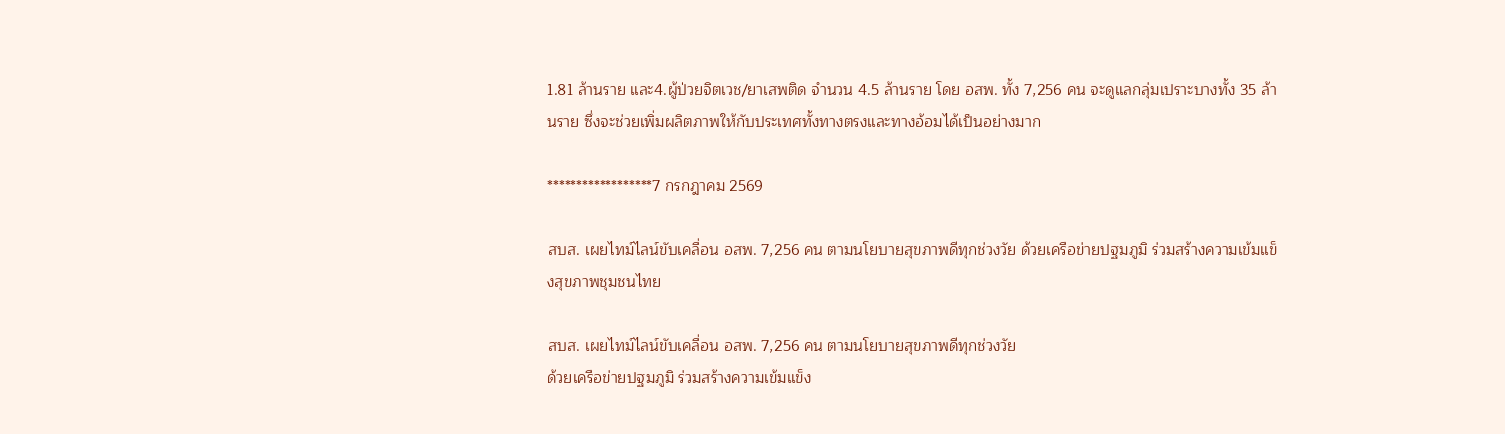1.81 ล้านราย และ4.ผู้ป่วยจิตเวช/ยาเสพติด จำนวน 4.5 ล้านราย โดย อสพ. ทั้ง 7,256 คน จะดูแลกลุ่มเปราะบางทั้ง 35 ล้านราย ซึ่งจะช่วยเพิ่มผลิตภาพให้กับประเทศทั้งทางตรงและทางอ้อมได้เป็นอย่างมาก

******************7 กรกฎาคม 2569

สบส. เผยไทม์ไลน์ขับเคลื่อน อสพ. 7,256 คน ตามนโยบายสุขภาพดีทุกช่วงวัย ด้วยเครือข่ายปฐมภูมิ ร่วมสร้างความเข้มแข็งสุขภาพชุมชนไทย

สบส. เผยไทม์ไลน์ขับเคลื่อน อสพ. 7,256 คน ตามนโยบายสุขภาพดีทุกช่วงวัย
ด้วยเครือข่ายปฐมภูมิ ร่วมสร้างความเข้มแข็ง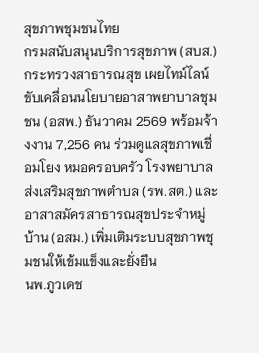สุขภาพชุมชนไทย
กรมสนับสนุนบริการสุขภาพ (สบส.) กระทรวงสาธารณสุข เผยไทม์ไลน์ขับเคลื่อนนโยบายอาสาพยาบาลชุมชน (อสพ.) ธันวาคม 2569 พร้อมจ้างงาน 7,256 คน ร่วมดูแลสุขภาพเชื่อมโยง หมอครอบครัว โรงพยาบาลส่งเสริมสุขภาพตำบล (รพ.สต.) และอาสาสมัครสาธารณสุขประจำหมู่บ้าน (อสม.) เพิ่มเติมระบบสุขภาพชุมชนให้เข้มแข็งและยั่งยืน
นพ.ภูวเดช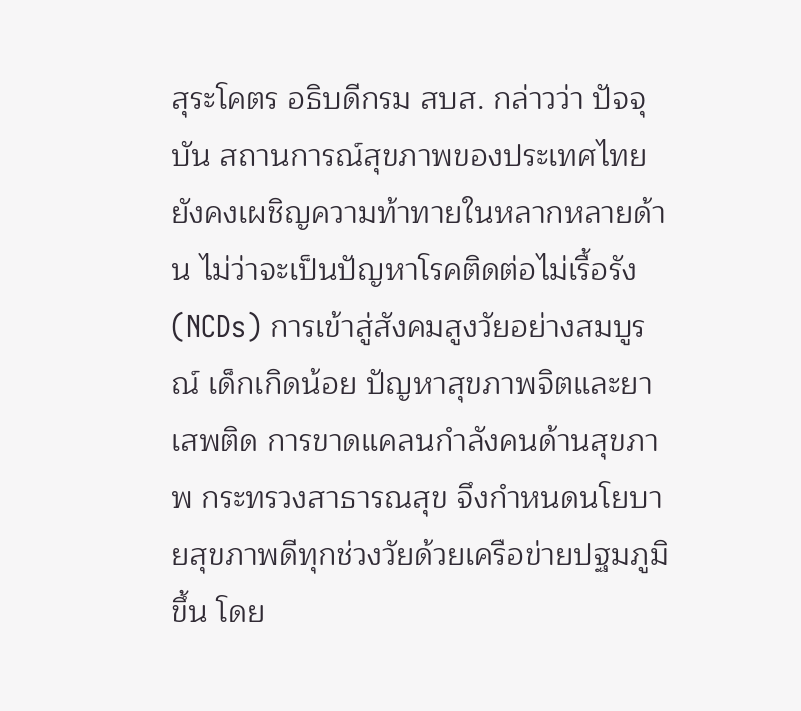สุระโคตร อธิบดีกรม สบส. กล่าวว่า ปัจจุบัน สถานการณ์สุขภาพของประเทศไทย ยังคงเผชิญความท้าทายในหลากหลายด้าน ไม่ว่าจะเป็นปัญหาโรคติดต่อไม่เรื้อรัง (NCDs) การเข้าสู่สังคมสูงวัยอย่างสมบูรณ์ เด็กเกิดน้อย ปัญหาสุขภาพจิตและยาเสพติด การขาดแคลนกำลังคนด้านสุขภาพ กระทรวงสาธารณสุข จึงกำหนดนโยบายสุขภาพดีทุกช่วงวัยด้วยเครือข่ายปฐมภูมิขึ้น โดย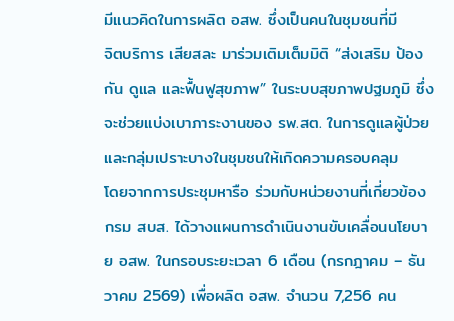มีแนวคิดในการผลิต อสพ. ซึ่งเป็นคนในชุมชนที่มี
จิตบริการ เสียสละ มาร่วมเติมเต็มมิติ “ส่งเสริม ป้องกัน ดูแล และฟื้นฟูสุขภาพ” ในระบบสุขภาพปฐมภูมิ ซึ่งจะช่วยแบ่งเบาภาระงานของ รพ.สต. ในการดูแลผู้ป่วย และกลุ่มเปราะบางในชุมชนให้เกิดความครอบคลุม
โดยจากการประชุมหารือ ร่วมกับหน่วยงานที่เกี่ยวข้อง กรม สบส. ได้วางแผนการดำเนินงานขับเคลื่อนนโยบาย อสพ. ในกรอบระยะเวลา 6 เดือน (กรกฎาคม – ธันวาคม 2569) เพื่อผลิต อสพ. จำนวน 7,256 คน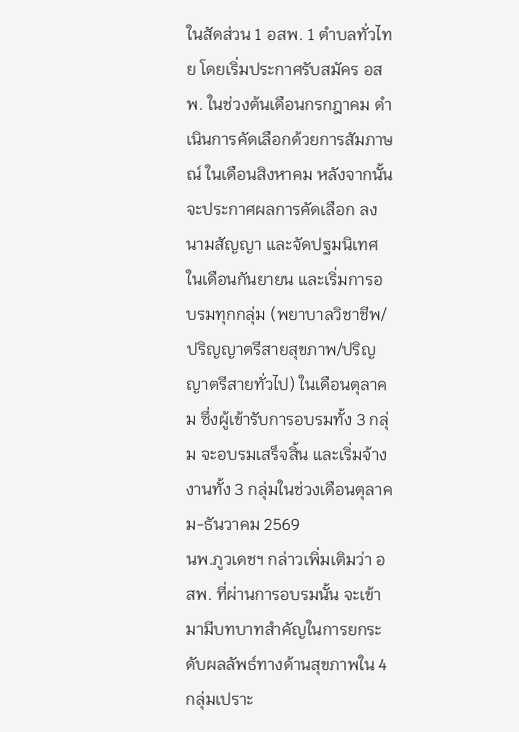ในสัดส่วน 1 อสพ. 1 ตำบลทั่วไทย โดยเริ่มประกาศรับสมัคร อสพ. ในช่วงต้นเดือนกรกฎาคม ดำเนินการคัดเลือกด้วยการสัมภาษณ์ ในเดือนสิงหาคม หลังจากนั้นจะประกาศผลการคัดเลือก ลงนามสัญญา และจัดปฐมนิเทศ ในเดือนกันยายน และเริ่มการอบรมทุกกลุ่ม (พยาบาลวิชาชีพ/ปริญญาตรีสายสุขภาพ/ปริญญาตรีสายทั่วไป) ในเดือนตุลาคม ซึ่งผู้เข้ารับการอบรมทั้ง 3 กลุ่ม จะอบรมเสร็จสิ้น และเริ่มจ้างงานทั้ง 3 กลุ่มในช่วงเดือนตุลาคม-ธันวาคม 2569
นพ.ภูวเดชฯ กล่าวเพิ่มเติมว่า อสพ. ที่ผ่านการอบรมนั้น จะเข้ามามีบทบาทสำคัญในการยกระดับผลลัพธ์ทางด้านสุขภาพใน 4 กลุ่มเปราะ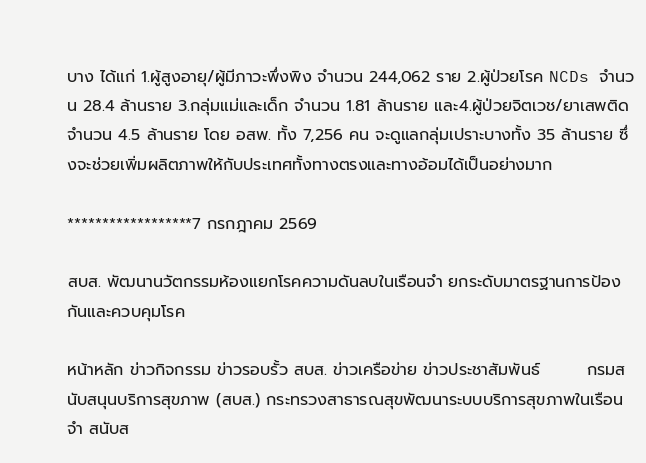บาง ได้แก่ 1.ผู้สูงอายุ/ผู้มีภาวะพึ่งพิง จำนวน 244,062 ราย 2.ผู้ป่วยโรค NCDs จำนวน 28.4 ล้านราย 3.กลุ่มแม่และเด็ก จำนวน 1.81 ล้านราย และ4.ผู้ป่วยจิตเวช/ยาเสพติด จำนวน 4.5 ล้านราย โดย อสพ. ทั้ง 7,256 คน จะดูแลกลุ่มเปราะบางทั้ง 35 ล้านราย ซึ่งจะช่วยเพิ่มผลิตภาพให้กับประเทศทั้งทางตรงและทางอ้อมได้เป็นอย่างมาก

******************7 กรกฎาคม 2569

สบส. พัฒนานวัตกรรมห้องแยกโรคความดันลบในเรือนจำ ยกระดับมาตรฐานการป้องกันและควบคุมโรค

หน้าหลัก ข่าวกิจกรรม ข่าวรอบรั้ว สบส. ข่าวเครือข่าย ข่าวประชาสัมพันธ์        กรมสนับสนุนบริการสุขภาพ (สบส.) กระทรวงสาธารณสุขพัฒนาระบบบริการสุขภาพในเรือนจำ สนับส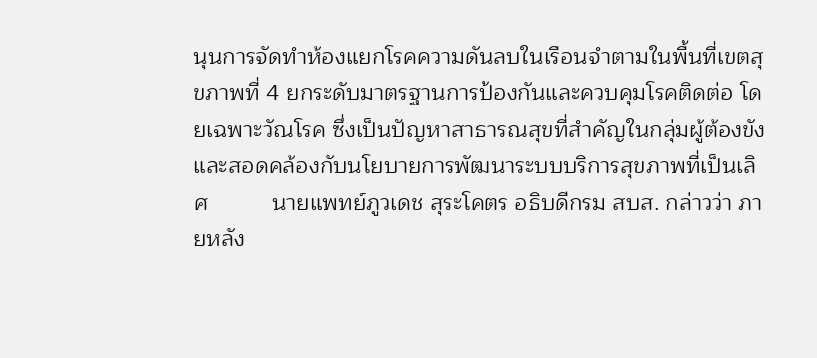นุนการจัดทำห้องแยกโรคความดันลบในเรือนจำตามในพื้นที่เขตสุขภาพที่ 4 ยกระดับมาตรฐานการป้องกันและควบคุมโรคติดต่อ โดยเฉพาะวัณโรค ซึ่งเป็นปัญหาสาธารณสุขที่สำคัญในกลุ่มผู้ต้องขัง และสอดคล้องกับนโยบายการพัฒนาระบบบริการสุขภาพที่เป็นเลิศ          นายแพทย์ภูวเดช สุระโคตร อธิบดีกรม สบส. กล่าวว่า ภายหลัง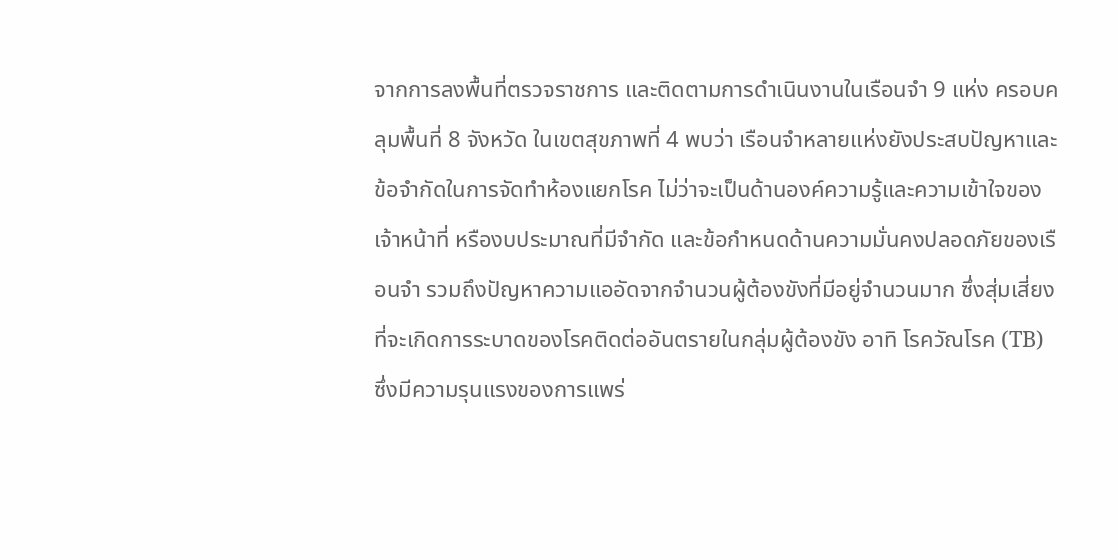จากการลงพื้นที่ตรวจราชการ และติดตามการดำเนินงานในเรือนจำ 9 แห่ง ครอบคลุมพื้นที่ 8 จังหวัด ในเขตสุขภาพที่ 4 พบว่า เรือนจำหลายแห่งยังประสบปัญหาและข้อจำกัดในการจัดทำห้องแยกโรค ไม่ว่าจะเป็นด้านองค์ความรู้และความเข้าใจของเจ้าหน้าที่ หรืองบประมาณที่มีจำกัด และข้อกำหนดด้านความมั่นคงปลอดภัยของเรือนจำ รวมถึงปัญหาความแออัดจากจำนวนผู้ต้องขังที่มีอยู่จำนวนมาก ซึ่งสุ่มเสี่ยงที่จะเกิดการระบาดของโรคติดต่ออันตรายในกลุ่มผู้ต้องขัง อาทิ โรควัณโรค (TB) ซึ่งมีความรุนแรงของการแพร่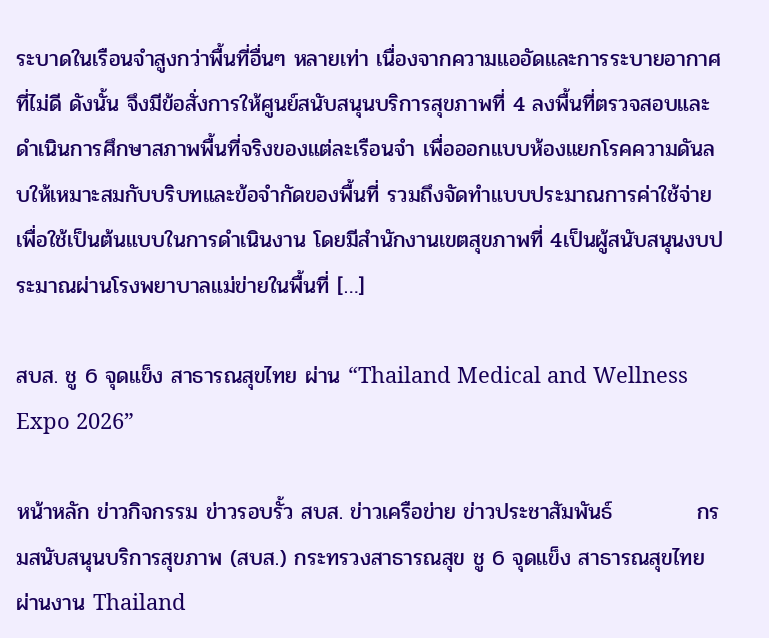ระบาดในเรือนจำสูงกว่าพื้นที่อื่นๆ หลายเท่า เนื่องจากความแออัดและการระบายอากาศที่ไม่ดี ดังนั้น จึงมีข้อสั่งการให้ศูนย์สนับสนุนบริการสุขภาพที่ 4 ลงพื้นที่ตรวจสอบและดำเนินการศึกษาสภาพพื้นที่จริงของแต่ละเรือนจำ เพื่อออกแบบห้องแยกโรคความดันลบให้เหมาะสมกับบริบทและข้อจำกัดของพื้นที่ รวมถึงจัดทำแบบประมาณการค่าใช้จ่ายเพื่อใช้เป็นต้นแบบในการดำเนินงาน โดยมีสำนักงานเขตสุขภาพที่ 4เป็นผู้สนับสนุนงบประมาณผ่านโรงพยาบาลแม่ข่ายในพื้นที่ […]

สบส. ชู 6 จุดแข็ง สาธารณสุขไทย ผ่าน “Thailand Medical and Wellness Expo 2026”

หน้าหลัก ข่าวกิจกรรม ข่าวรอบรั้ว สบส. ข่าวเครือข่าย ข่าวประชาสัมพันธ์           กรมสนับสนุนบริการสุขภาพ (สบส.) กระทรวงสาธารณสุข ชู 6 จุดแข็ง สาธารณสุขไทย ผ่านงาน Thailand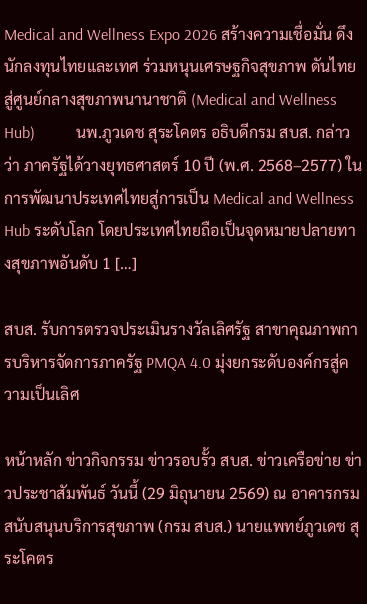Medical and Wellness Expo 2026 สร้างความเชื่อมั่น ดึงนักลงทุนไทยและเทศ ร่วมหนุนเศรษฐกิจสุขภาพ ดันไทยสู่ศูนย์กลางสุขภาพนานาชาติ (Medical and Wellness Hub)          นพ.ภูวเดช สุระโคตร อธิบดีกรม สบส. กล่าวว่า ภาครัฐได้วางยุทธศาสตร์ 10 ปี (พ.ศ. 2568–2577) ในการพัฒนาประเทศไทยสู่การเป็น Medical and Wellness Hub ระดับโลก โดยประเทศไทยถือเป็นจุดหมายปลายทางสุขภาพอันดับ 1 […]

สบส. รับการตรวจประเมินรางวัลเลิศรัฐ สาขาคุณภาพการบริหารจัดการภาครัฐ PMQA 4.0 มุ่งยกระดับองค์กรสู่ความเป็นเลิศ

หน้าหลัก ข่าวกิจกรรม ข่าวรอบรั้ว สบส. ข่าวเครือข่าย ข่าวประชาสัมพันธ์ วันนี้ (29 มิถุนายน 2569) ณ อาคารกรมสนับสนุนบริการสุขภาพ (กรม สบส.) นายแพทย์ภูวเดช สุระโคตร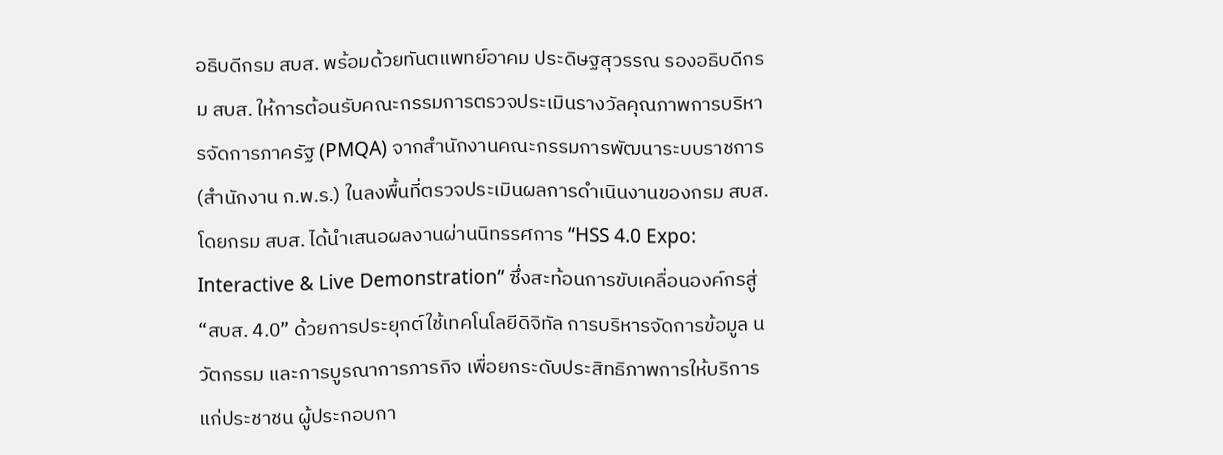อธิบดีกรม สบส. พร้อมด้วยทันตแพทย์อาคม ประดิษฐสุวรรณ รองอธิบดีกรม สบส. ให้การต้อนรับคณะกรรมการตรวจประเมินรางวัลคุณภาพการบริหารจัดการภาครัฐ (PMQA) จากสำนักงานคณะกรรมการพัฒนาระบบราชการ (สำนักงาน ก.พ.ร.) ในลงพื้นที่ตรวจประเมินผลการดำเนินงานของกรม สบส. โดยกรม สบส. ได้นำเสนอผลงานผ่านนิทรรศการ “HSS 4.0 Expo: Interactive & Live Demonstration” ซึ่งสะท้อนการขับเคลื่อนองค์กรสู่ “สบส. 4.0” ด้วยการประยุกต์ใช้เทคโนโลยีดิจิทัล การบริหารจัดการข้อมูล นวัตกรรม และการบูรณาการภารกิจ เพื่อยกระดับประสิทธิภาพการให้บริการแก่ประชาชน ผู้ประกอบกา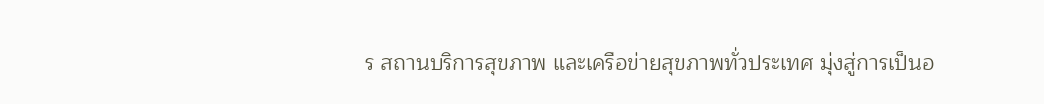ร สถานบริการสุขภาพ และเครือข่ายสุขภาพทั่วประเทศ มุ่งสู่การเป็นอ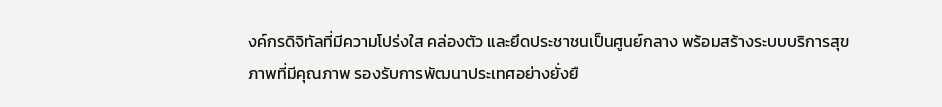งค์กรดิจิทัลที่มีความโปร่งใส คล่องตัว และยึดประชาชนเป็นศูนย์กลาง พร้อมสร้างระบบบริการสุขภาพที่มีคุณภาพ รองรับการพัฒนาประเทศอย่างยั่งยื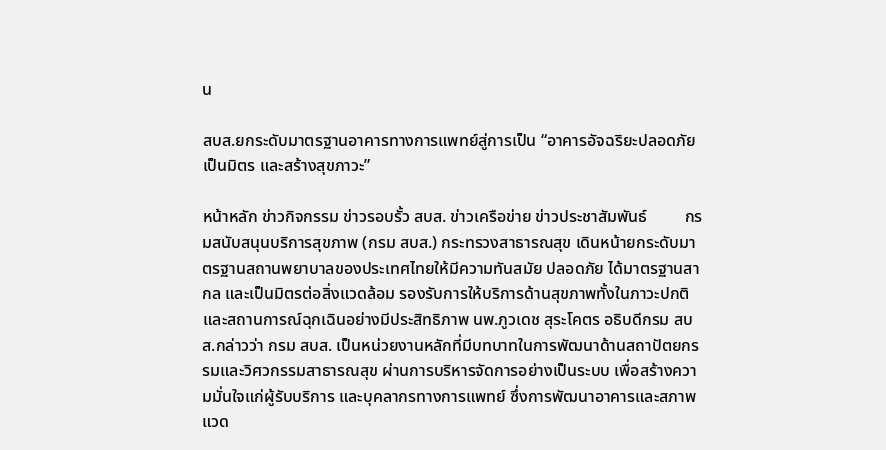น

สบส.ยกระดับมาตรฐานอาคารทางการแพทย์สู่การเป็น “อาคารอัจฉริยะปลอดภัย เป็นมิตร และสร้างสุขภาวะ”

หน้าหลัก ข่าวกิจกรรม ข่าวรอบรั้ว สบส. ข่าวเครือข่าย ข่าวประชาสัมพันธ์         กรมสนับสนุนบริการสุขภาพ (กรม สบส.) กระทรวงสาธารณสุข เดินหน้ายกระดับมาตรฐานสถานพยาบาลของประเทศไทยให้มีความทันสมัย ปลอดภัย ได้มาตรฐานสากล และเป็นมิตรต่อสิ่งแวดล้อม รองรับการให้บริการด้านสุขภาพทั้งในภาวะปกติและสถานการณ์ฉุกเฉินอย่างมีประสิทธิภาพ นพ.ภูวเดช สุระโคตร อธิบดีกรม สบส.กล่าวว่า กรม สบส. เป็นหน่วยงานหลักที่มีบทบาทในการพัฒนาด้านสถาปัตยกรรมและวิศวกรรมสาธารณสุข ผ่านการบริหารจัดการอย่างเป็นระบบ เพื่อสร้างความมั่นใจแก่ผู้รับบริการ และบุคลากรทางการแพทย์ ซึ่งการพัฒนาอาคารและสภาพแวด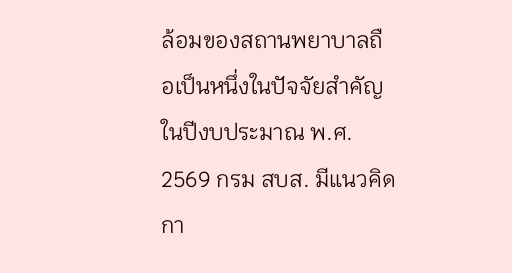ล้อมของสถานพยาบาลถือเป็นหนึ่งในปัจจัยสำคัญ ในปีงบประมาณ พ.ศ. 2569 กรม สบส. มีแนวคิดกา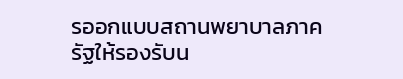รออกแบบสถานพยาบาลภาครัฐให้รองรับน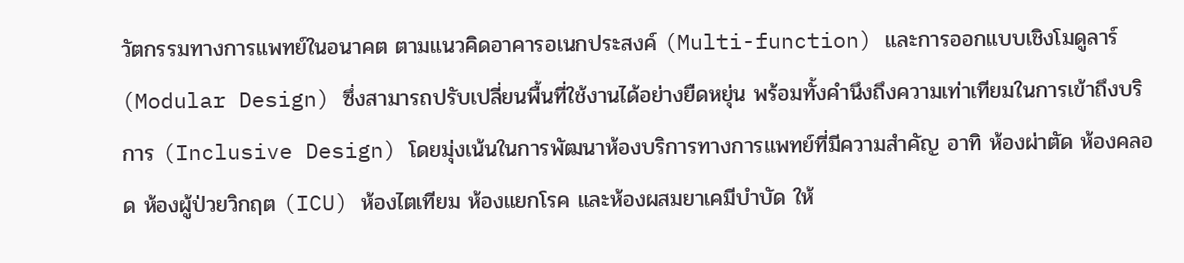วัตกรรมทางการแพทย์ในอนาคต ตามแนวคิดอาคารอเนกประสงค์ (Multi-function) และการออกแบบเชิงโมดูลาร์ (Modular Design) ซึ่งสามารถปรับเปลี่ยนพื้นที่ใช้งานได้อย่างยืดหยุ่น พร้อมทั้งคำนึงถึงความเท่าเทียมในการเข้าถึงบริการ (Inclusive Design) โดยมุ่งเน้นในการพัฒนาห้องบริการทางการแพทย์ที่มีความสำคัญ อาทิ ห้องผ่าตัด ห้องคลอด ห้องผู้ป่วยวิกฤต (ICU) ห้องไตเทียม ห้องแยกโรค และห้องผสมยาเคมีบำบัด ให้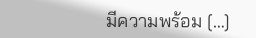มีความพร้อม […]